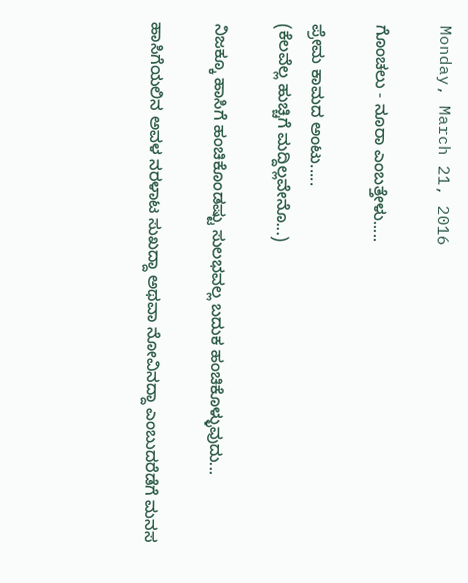Monday, March 21, 2016

ಗೊಂಚಲು - ನೂರಾ ಎಂಬತ್ತೇಳು.....

ಪ್ರೇಮ ಕಾಮದ ಅಂಟು.....
(ಕೆಲವೆಲ್ಲ ಹುಚ್ಚಿಗೆ ಮದ್ದಿಲ್ಲವೇನೊ...)

ನಿಜಕ್ಕೂ ಹಾಸಿಗೆ ಹಂಚಿಕೊಂಡಷ್ಟು ಸುಲಭವಲ್ಲ ಬದುಕ ಹಂಚಿಕೊಳ್ಳುವುದು...

ಹಾಸಿಗೆಯಲಿನ ಅವಳ ನರಳಾಟ ಸುಖದ್ದಾ ಅಥವಾ ನೋವಿನದ್ದಾ ಎಂಬುದರೆಡೆಗೆ ಮನಸ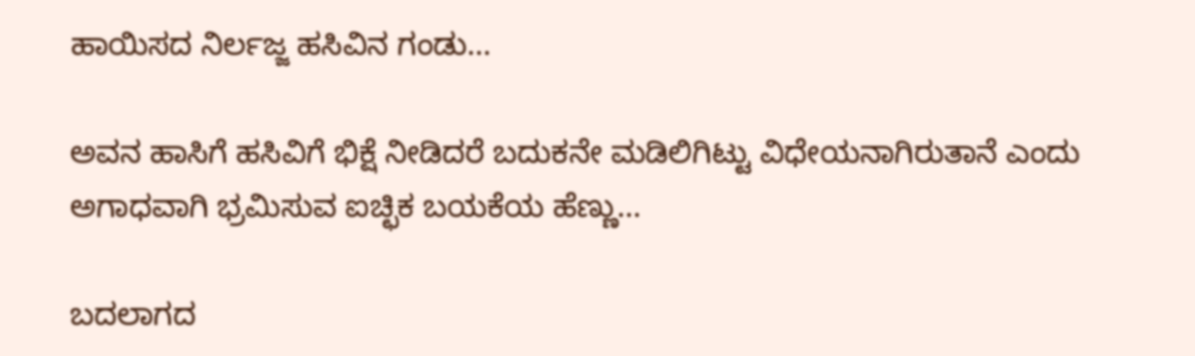ಹಾಯಿಸದ ನಿರ್ಲಜ್ಜ ಹಸಿವಿನ ಗಂಡು...

ಅವನ ಹಾಸಿಗೆ ಹಸಿವಿಗೆ ಭಿಕ್ಷೆ ನೀಡಿದರೆ ಬದುಕನೇ ಮಡಿಲಿಗಿಟ್ಟು ವಿಧೇಯನಾಗಿರುತಾನೆ ಎಂದು ಅಗಾಧವಾಗಿ ಭ್ರಮಿಸುವ ಐಚ್ಛಿಕ ಬಯಕೆಯ ಹೆಣ್ಣು...

ಬದಲಾಗದ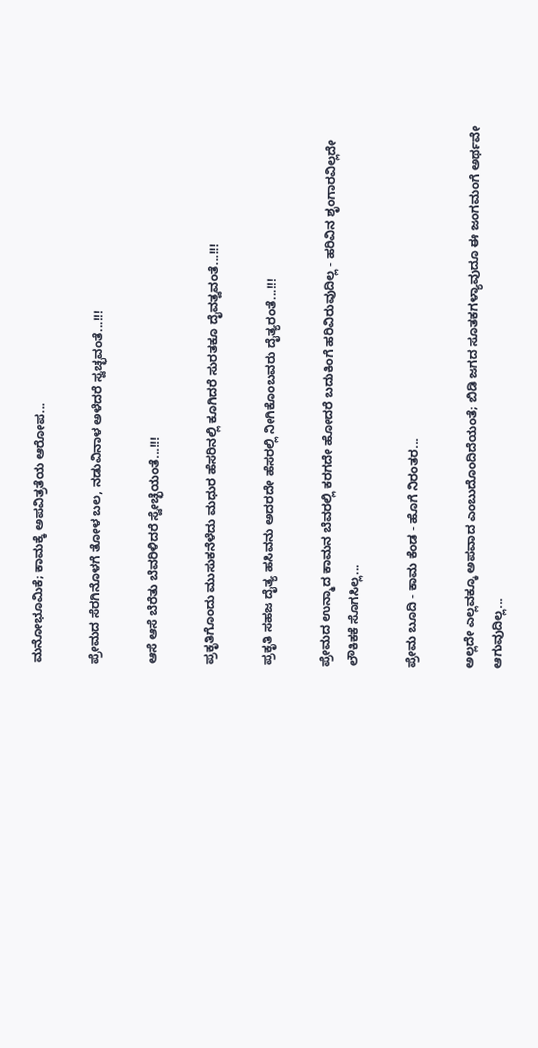ಮನೋಭೂಮಿಕೆ; ಕಾಮಕ್ಕೆ ಅಪವಿತ್ರತೆಯ ಆರೋಪ...

ಪ್ರೇಮದ ಸೆರಗಿನೊಳಗೆ ತೋಳ ಬಲ, ನಡುವಿನಾಳ ಅಳೆದರೆ ಸ್ವಚ್ಛವಂತೆ...!!!

ಆಸೆ ಆಸೆ ಬೆರೆತು ಬೆವರಿಳಿದರೆ ಸ್ವೇಚ್ಛೆಯಂತೆ...!!!

ಪ್ರಕೃತಿಗೊಂದು ಮುಸುಕನೆಳೆದು ಮಧುರ ಹೆಸರಿನಲ್ಲಿ ಕೂಗಿದರೆ ಸುರತಕೂ ದೈವತ್ವವಂತೆ...!!!

ಪ್ರಕೃತಿ ಸಹಜ ದೈತ್ಯ ಹಸಿವನು ಅದರದೇ ಹೆಸರಲ್ಲಿ ನೀಗಿಕೊಂಬವರು ದೈತ್ಯರಂತೆ...!!!

ಪ್ರೇಮದ ಉನ್ಮಾದ ಕಾಮನ ಬೆವರಲ್ಲಿ ಕರಗದೇ ಹೋದರೆ ಬದುಕಿಂಗೆ ಹರಿವಿರುವುದಿಲ್ಲ - ಹರಿವಿನ ಶೃಂಗಾರವಿಲ್ಲದೇ ಲೌಕಿಕಕೆ ಸೊಗಸಿಲ್ಲ...

ಪ್ರೇಮ ಬೂದಿ - ಕಾಮ ಕೆಂಡ - ಹೊಗೆ ನಿರಂತರ...

ಅಲ್ಲದೇ ಎಲ್ಲವಕ್ಕೂ ಅಪವಾದ ಎಂಬುದೊಂದಿದೆಯಂತೆ; ಬಿಡಿ ಜಗದ ಸೂತಕಗಳ್ಯಾವುದೂ ಈ ಜಂಗಮಂಗೆ ಅರ್ಥವೇ ಆಗುವುದಿಲ್ಲ...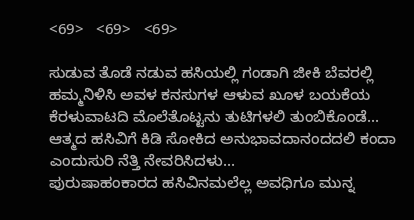<69>   <69>   <69>

ಸುಡುವ ತೊಡೆ ನಡುವ ಹಸಿಯಲ್ಲಿ ಗಂಡಾಗಿ ಜೀಕಿ ಬೆವರಲ್ಲಿ ಹಮ್ಮನಿಳಿಸಿ ಅವಳ ಕನಸುಗಳ ಆಳುವ ಖೂಳ ಬಯಕೆಯ ಕೆರಳುವಾಟದಿ ಮೊಲೆತೊಟ್ಟನು ತುಟಿಗಳಲಿ ತುಂಬಿಕೊಂಡೆ...
ಆತ್ಮದ ಹಸಿವಿಗೆ ಕಿಡಿ ಸೋಕಿದ ಅನುಭಾವದಾನಂದದಲಿ ಕಂದಾ ಎಂದುಸುರಿ ನೆತ್ತಿ ನೇವರಿಸಿದಳು...
ಪುರುಷಾಹಂಕಾರದ ಹಸಿವಿನಮಲೆಲ್ಲ ಅವಧಿಗೂ ಮುನ್ನ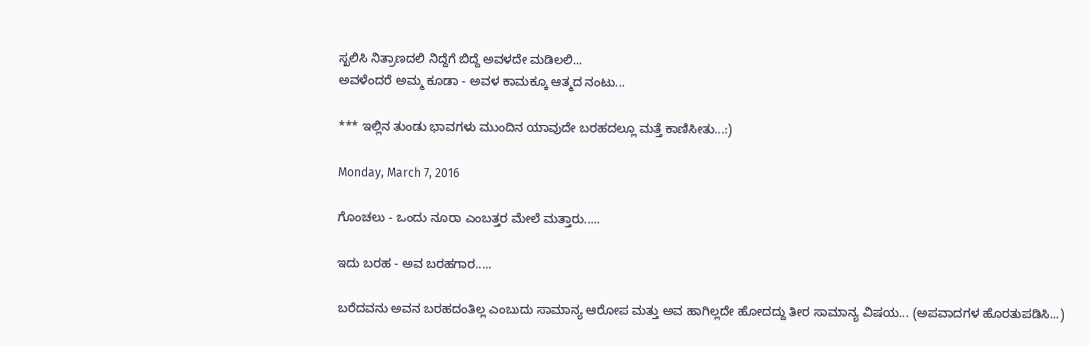ಸ್ಖಲಿಸಿ ನಿತ್ರಾಣದಲಿ ನಿದ್ದೆಗೆ ಬಿದ್ದೆ ಅವಳದೇ ಮಡಿಲಲಿ...
ಅವಳೆಂದರೆ ಅಮ್ಮ ಕೂಡಾ - ಅವಳ ಕಾಮಕ್ಕೂ ಆತ್ಮದ ನಂಟು...

*** ಇಲ್ಲಿನ ತುಂಡು ಭಾವಗಳು ಮುಂದಿನ ಯಾವುದೇ ಬರಹದಲ್ಲೂ ಮತ್ತೆ ಕಾಣಿಸೀತು...:)

Monday, March 7, 2016

ಗೊಂಚಲು - ಒಂದು ನೂರಾ ಎಂಬತ್ತರ ಮೇಲೆ ಮತ್ತಾರು.....

ಇದು ಬರಹ - ಅವ ಬರಹಗಾರ.....

ಬರೆದವನು ಅವನ ಬರಹದಂತಿಲ್ಲ ಎಂಬುದು ಸಾಮಾನ್ಯ ಆರೋಪ ಮತ್ತು ಅವ ಹಾಗಿಲ್ಲದೇ ಹೋದದ್ದು ತೀರ ಸಾಮಾನ್ಯ ವಿಷಯ... (ಅಪವಾದಗಳ ಹೊರತುಪಡಿಸಿ...)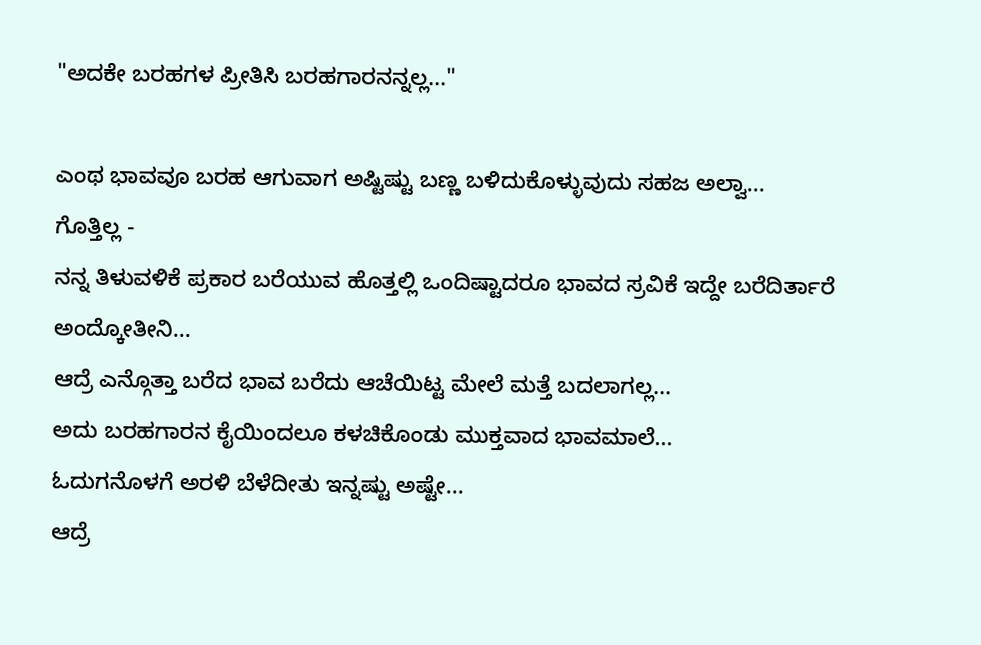"ಅದಕೇ ಬರಹಗಳ ಪ್ರೀತಿಸಿ ಬರಹಗಾರನನ್ನಲ್ಲ..."

ಎಂಥ ಭಾವವೂ ಬರಹ ಆಗುವಾಗ ಅಷ್ಟಿಷ್ಟು ಬಣ್ಣ ಬಳಿದುಕೊಳ್ಳುವುದು ಸಹಜ ಅಲ್ವಾ...
ಗೊತ್ತಿಲ್ಲ -
ನನ್ನ ತಿಳುವಳಿಕೆ ಪ್ರಕಾರ ಬರೆಯುವ ಹೊತ್ತಲ್ಲಿ ಒಂದಿಷ್ಟಾದರೂ ಭಾವದ ಸ್ರವಿಕೆ ಇದ್ದೇ ಬರೆದಿರ್ತಾರೆ ಅಂದ್ಕೋತೀನಿ...
ಆದ್ರೆ ಎನ್ಗೊತ್ತಾ ಬರೆದ ಭಾವ ಬರೆದು ಆಚೆಯಿಟ್ಟ ಮೇಲೆ ಮತ್ತೆ ಬದಲಾಗಲ್ಲ...
ಅದು ಬರಹಗಾರನ ಕೈಯಿಂದಲೂ ಕಳಚಿಕೊಂಡು ಮುಕ್ತವಾದ ಭಾವಮಾಲೆ...
ಓದುಗನೊಳಗೆ ಅರಳಿ ಬೆಳೆದೀತು ಇನ್ನಷ್ಟು ಅಷ್ಟೇ...
ಆದ್ರೆ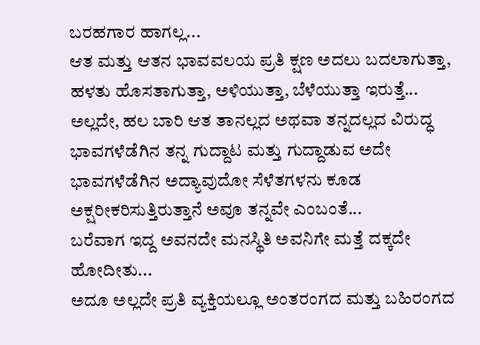ಬರಹಗಾರ ಹಾಗಲ್ಲ...
ಆತ ಮತ್ತು ಆತನ ಭಾವವಲಯ ಪ್ರತಿ ಕ್ಷಣ ಅದಲು ಬದಲಾಗುತ್ತಾ, ಹಳತು ಹೊಸತಾಗುತ್ತಾ, ಅಳಿಯುತ್ತಾ, ಬೆಳೆಯುತ್ತಾ ಇರುತ್ತೆ...
ಅಲ್ಲದೇ, ಹಲ ಬಾರಿ ಆತ ತಾನಲ್ಲದ ಅಥವಾ ತನ್ನದಲ್ಲದ ವಿರುದ್ಧ ಭಾವಗಳೆಡೆಗಿನ ತನ್ನ ಗುದ್ದಾಟ ಮತ್ತು ಗುದ್ದಾಡುವ ಅದೇ ಭಾವಗಳೆಡೆಗಿನ ಅದ್ಯಾವುದೋ ಸೆಳೆತಗಳನು ಕೂಡ ಅಕ್ಷರೀಕರಿಸುತ್ತಿರುತ್ತಾನೆ ಅವೂ ತನ್ನವೇ ಎಂಬಂತೆ...
ಬರೆವಾಗ ಇದ್ದ ಅವನದೇ ಮನಸ್ಥಿತಿ ಅವನಿಗೇ ಮತ್ತೆ ದಕ್ಕದೇ ಹೋದೀತು...
ಅದೂ ಅಲ್ಲದೇ ಪ್ರತಿ ವ್ಯಕ್ತಿಯಲ್ಲೂ ಅಂತರಂಗದ ಮತ್ತು ಬಹಿರಂಗದ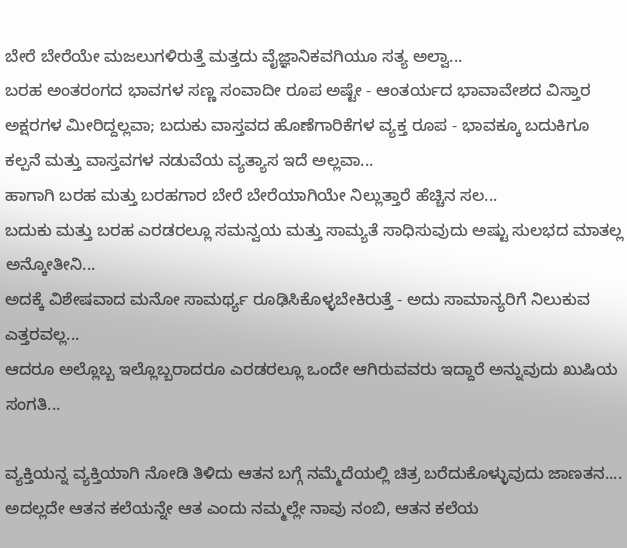ಬೇರೆ ಬೇರೆಯೇ ಮಜಲುಗಳಿರುತ್ತೆ ಮತ್ತದು ವೈಜ್ಞಾನಿಕವಗಿಯೂ ಸತ್ಯ ಅಲ್ವಾ...
ಬರಹ ಅಂತರಂಗದ ಭಾವಗಳ ಸಣ್ಣ ಸಂವಾದೀ ರೂಪ ಅಷ್ಟೇ - ಆಂತರ್ಯದ ಭಾವಾವೇಶದ ವಿಸ್ತಾರ ಅಕ್ಷರಗಳ ಮೀರಿದ್ದಲ್ಲವಾ; ಬದುಕು ವಾಸ್ತವದ ಹೊಣೆಗಾರಿಕೆಗಳ ವ್ಯಕ್ತ ರೂಪ - ಭಾವಕ್ಕೂ ಬದುಕಿಗೂ ಕಲ್ಪನೆ ಮತ್ತು ವಾಸ್ತವಗಳ ನಡುವೆಯ ವ್ಯತ್ಯಾಸ ಇದೆ ಅಲ್ಲವಾ...
ಹಾಗಾಗಿ ಬರಹ ಮತ್ತು ಬರಹಗಾರ ಬೇರೆ ಬೇರೆಯಾಗಿಯೇ ನಿಲ್ಲುತ್ತಾರೆ ಹೆಚ್ಚಿನ ಸಲ...
ಬದುಕು ಮತ್ತು ಬರಹ ಎರಡರಲ್ಲೂ ಸಮನ್ವಯ ಮತ್ತು ಸಾಮ್ಯತೆ ಸಾಧಿಸುವುದು ಅಷ್ಟು ಸುಲಭದ ಮಾತಲ್ಲ ಅನ್ಕೋತೀನಿ...
ಅದಕ್ಕೆ ವಿಶೇಷವಾದ ಮನೋ ಸಾಮರ್ಥ್ಯ ರೂಢಿಸಿಕೊಳ್ಳಬೇಕಿರುತ್ತೆ - ಅದು ಸಾಮಾನ್ಯರಿಗೆ ನಿಲುಕುವ ಎತ್ತರವಲ್ಲ...
ಆದರೂ ಅಲ್ಲೊಬ್ಬ ಇಲ್ಲೊಬ್ಬರಾದರೂ ಎರಡರಲ್ಲೂ ಒಂದೇ ಆಗಿರುವವರು ಇದ್ದಾರೆ ಅನ್ನುವುದು ಖುಷಿಯ ಸಂಗತಿ...

ವ್ಯಕ್ತಿಯನ್ನ ವ್ಯಕ್ತಿಯಾಗಿ ನೋಡಿ ತಿಳಿದು ಆತನ ಬಗ್ಗೆ ನಮ್ಮೆದೆಯಲ್ಲಿ ಚಿತ್ರ ಬರೆದುಕೊಳ್ಳುವುದು ಜಾಣತನ....
ಅದಲ್ಲದೇ ಆತನ ಕಲೆಯನ್ನೇ ಆತ ಎಂದು ನಮ್ಮಲ್ಲೇ ನಾವು ನಂಬಿ, ಆತನ ಕಲೆಯ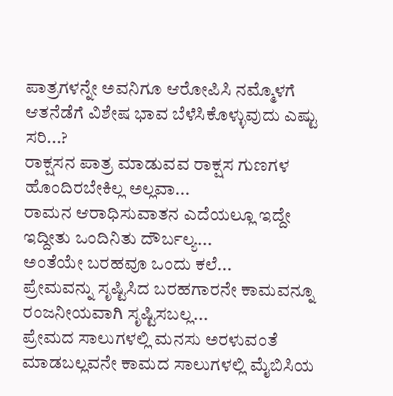ಪಾತ್ರಗಳನ್ನೇ ಅವನಿಗೂ ಆರೋಪಿಸಿ ನಮ್ಮೊಳಗೆ ಆತನೆಡೆಗೆ ವಿಶೇಷ ಭಾವ ಬೆಳೆಸಿಕೊಳ್ಳುವುದು ಎಷ್ಟು ಸರಿ...?
ರಾಕ್ಷಸನ ಪಾತ್ರ ಮಾಡುವವ ರಾಕ್ಷಸ ಗುಣಗಳ ಹೊಂದಿರಬೇಕಿಲ್ಲ ಅಲ್ಲವಾ...
ರಾಮನ ಆರಾಧಿಸುವಾತನ ಎದೆಯಲ್ಲೂ ಇದ್ದೇ ಇದ್ದೀತು ಒಂದಿನಿತು ದೌರ್ಬಲ್ಯ...
ಅಂತೆಯೇ ಬರಹವೂ ಒಂದು ಕಲೆ...
ಪ್ರೇಮವನ್ನು ಸೃಷ್ಟಿಸಿದ ಬರಹಗಾರನೇ ಕಾಮವನ್ನೂ ರಂಜನೀಯವಾಗಿ ಸೃಷ್ಟಿಸಬಲ್ಲ...
ಪ್ರೇಮದ ಸಾಲುಗಳಲ್ಲಿ ಮನಸು ಅರಳುವಂತೆ ಮಾಡಬಲ್ಲವನೇ ಕಾಮದ ಸಾಲುಗಳಲ್ಲಿ ಮೈಬಿಸಿಯ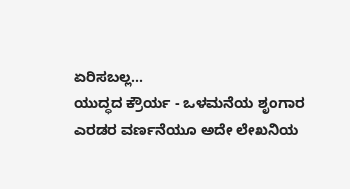ಏರಿಸಬಲ್ಲ...
ಯುದ್ಧದ ಕ್ರೌರ್ಯ - ಒಳಮನೆಯ ಶೃಂಗಾರ ಎರಡರ ವರ್ಣನೆಯೂ ಅದೇ ಲೇಖನಿಯ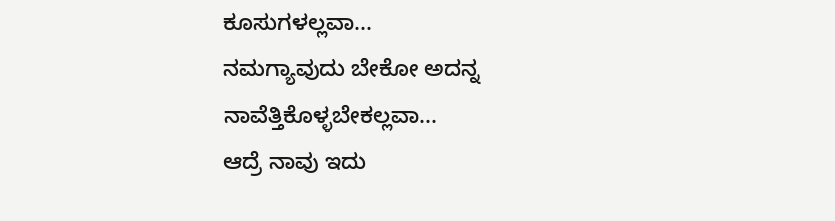ಕೂಸುಗಳಲ್ಲವಾ...
ನಮಗ್ಯಾವುದು ಬೇಕೋ ಅದನ್ನ ನಾವೆತ್ತಿಕೊಳ್ಳಬೇಕಲ್ಲವಾ...
ಆದ್ರೆ ನಾವು ಇದು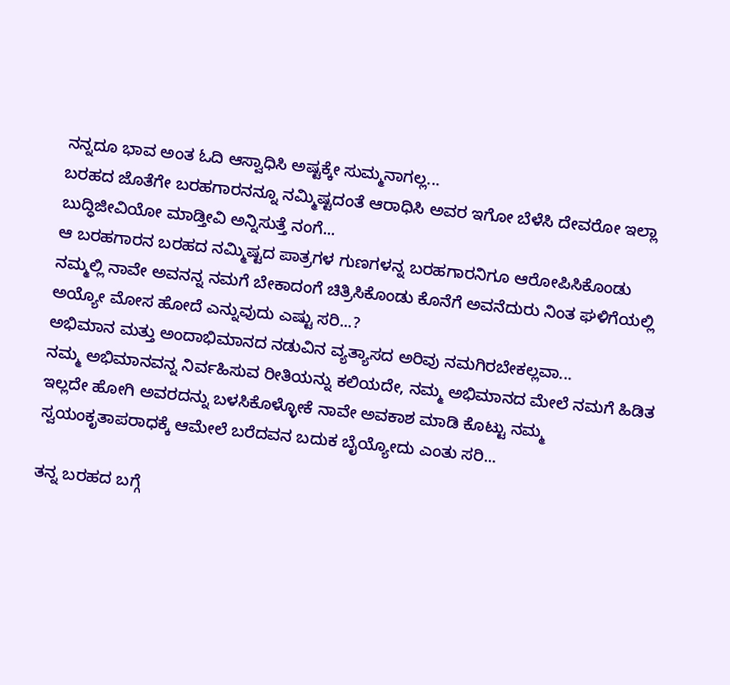ನನ್ನದೂ ಭಾವ ಅಂತ ಓದಿ ಆಸ್ವಾಧಿಸಿ ಅಷ್ಟಕ್ಕೇ ಸುಮ್ಮನಾಗಲ್ಲ...
ಬರಹದ ಜೊತೆಗೇ ಬರಹಗಾರನನ್ನೂ ನಮ್ಮಿಷ್ಟದಂತೆ ಆರಾಧಿಸಿ ಅವರ ಇಗೋ ಬೆಳೆಸಿ ದೇವರೋ ಇಲ್ಲಾ ಬುದ್ಧಿಜೀವಿಯೋ ಮಾಡ್ತೀವಿ ಅನ್ನಿಸುತ್ತೆ ನಂಗೆ...
ಆ ಬರಹಗಾರನ ಬರಹದ ನಮ್ಮಿಷ್ಟದ ಪಾತ್ರಗಳ ಗುಣಗಳನ್ನ ಬರಹಗಾರನಿಗೂ ಆರೋಪಿಸಿಕೊಂಡು ನಮ್ಮಲ್ಲಿ ನಾವೇ ಅವನನ್ನ ನಮಗೆ ಬೇಕಾದಂಗೆ ಚಿತ್ರಿಸಿಕೊಂಡು ಕೊನೆಗೆ ಅವನೆದುರು ನಿಂತ ಘಳಿಗೆಯಲ್ಲಿ ಅಯ್ಯೋ ಮೋಸ ಹೋದೆ ಎನ್ನುವುದು ಎಷ್ಟು ಸರಿ...?
ಅಭಿಮಾನ ಮತ್ತು ಅಂದಾಭಿಮಾನದ ನಡುವಿನ ವ್ಯತ್ಯಾಸದ ಅರಿವು ನಮಗಿರಬೇಕಲ್ಲವಾ...
ನಮ್ಮ ಅಭಿಮಾನವನ್ನ ನಿರ್ವಹಿಸುವ ರೀತಿಯನ್ನು ಕಲಿಯದೇ, ನಮ್ಮ ಅಭಿಮಾನದ ಮೇಲೆ ನಮಗೆ ಹಿಡಿತ ಇಲ್ಲದೇ ಹೋಗಿ ಅವರದನ್ನು ಬಳಸಿಕೊಳ್ಳೋಕೆ ನಾವೇ ಅವಕಾಶ ಮಾಡಿ ಕೊಟ್ಟು ನಮ್ಮ ಸ್ವಯಂಕೃತಾಪರಾಧಕ್ಕೆ ಆಮೇಲೆ ಬರೆದವನ ಬದುಕ ಬೈಯ್ಯೋದು ಎಂತು ಸರಿ...

ತನ್ನ ಬರಹದ ಬಗ್ಗೆ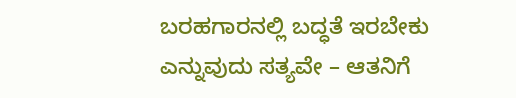ಬರಹಗಾರನಲ್ಲಿ ಬದ್ಧತೆ ಇರಬೇಕು ಎನ್ನುವುದು ಸತ್ಯವೇ – ಆತನಿಗೆ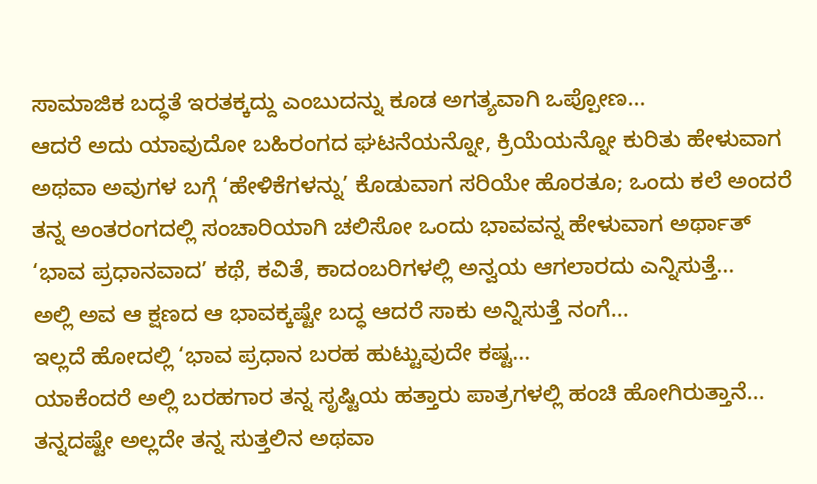ಸಾಮಾಜಿಕ ಬದ್ಧತೆ ಇರತಕ್ಕದ್ದು ಎಂಬುದನ್ನು ಕೂಡ ಅಗತ್ಯವಾಗಿ ಒಪ್ಪೋಣ...
ಆದರೆ ಅದು ಯಾವುದೋ ಬಹಿರಂಗದ ಘಟನೆಯನ್ನೋ, ಕ್ರಿಯೆಯನ್ನೋ ಕುರಿತು ಹೇಳುವಾಗ ಅಥವಾ ಅವುಗಳ ಬಗ್ಗೆ ‘ಹೇಳಿಕೆಗಳನ್ನು’ ಕೊಡುವಾಗ ಸರಿಯೇ ಹೊರತೂ; ಒಂದು ಕಲೆ ಅಂದರೆ ತನ್ನ ಅಂತರಂಗದಲ್ಲಿ ಸಂಚಾರಿಯಾಗಿ ಚಲಿಸೋ ಒಂದು ಭಾವವನ್ನ ಹೇಳುವಾಗ ಅರ್ಥಾತ್  ‘ಭಾವ ಪ್ರಧಾನವಾದ’ ಕಥೆ, ಕವಿತೆ, ಕಾದಂಬರಿಗಳಲ್ಲಿ ಅನ್ವಯ ಆಗಲಾರದು ಎನ್ನಿಸುತ್ತೆ...
ಅಲ್ಲಿ ಅವ ಆ ಕ್ಷಣದ ಆ ಭಾವಕ್ಕಷ್ಟೇ ಬದ್ಧ ಆದರೆ ಸಾಕು ಅನ್ನಿಸುತ್ತೆ ನಂಗೆ...
ಇಲ್ಲದೆ ಹೋದಲ್ಲಿ ‘ಭಾವ ಪ್ರಧಾನ ಬರಹ ಹುಟ್ಟುವುದೇ ಕಷ್ಟ...
ಯಾಕೆಂದರೆ ಅಲ್ಲಿ ಬರಹಗಾರ ತನ್ನ ಸೃಷ್ಟಿಯ ಹತ್ತಾರು ಪಾತ್ರಗಳಲ್ಲಿ ಹಂಚಿ ಹೋಗಿರುತ್ತಾನೆ...
ತನ್ನದಷ್ಟೇ ಅಲ್ಲದೇ ತನ್ನ ಸುತ್ತಲಿನ ಅಥವಾ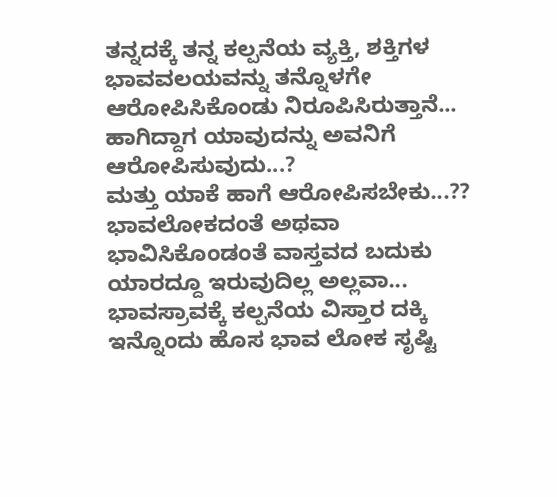ತನ್ನದಕ್ಕೆ ತನ್ನ ಕಲ್ಪನೆಯ ವ್ಯಕ್ತಿ, ಶಕ್ತಿಗಳ ಭಾವವಲಯವನ್ನು ತನ್ನೊಳಗೇ ಆರೋಪಿಸಿಕೊಂಡು ನಿರೂಪಿಸಿರುತ್ತಾನೆ...
ಹಾಗಿದ್ದಾಗ ಯಾವುದನ್ನು ಅವನಿಗೆ ಆರೋಪಿಸುವುದು...?
ಮತ್ತು ಯಾಕೆ ಹಾಗೆ ಆರೋಪಿಸಬೇಕು...??
ಭಾವಲೋಕದಂತೆ ಅಥವಾ ಭಾವಿಸಿಕೊಂಡಂತೆ ವಾಸ್ತವದ ಬದುಕು ಯಾರದ್ದೂ ಇರುವುದಿಲ್ಲ ಅಲ್ಲವಾ...
ಭಾವಸ್ರಾವಕ್ಕೆ ಕಲ್ಪನೆಯ ವಿಸ್ತಾರ ದಕ್ಕಿ ಇನ್ನೊಂದು ಹೊಸ ಭಾವ ಲೋಕ ಸೃಷ್ಟಿ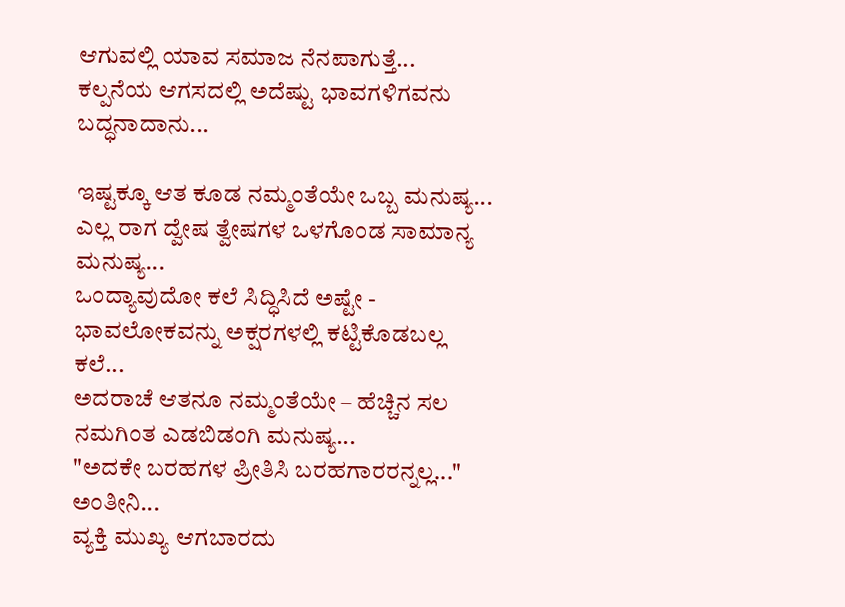ಆಗುವಲ್ಲಿ ಯಾವ ಸಮಾಜ ನೆನಪಾಗುತ್ತೆ...
ಕಲ್ಪನೆಯ ಆಗಸದಲ್ಲಿ ಅದೆಷ್ಟು ಭಾವಗಳಿಗವನು ಬದ್ಧನಾದಾನು...

ಇಷ್ಟಕ್ಕೂ ಆತ ಕೂಡ ನಮ್ಮಂತೆಯೇ ಒಬ್ಬ ಮನುಷ್ಯ...
ಎಲ್ಲ ರಾಗ ದ್ವೇಷ ತ್ವೇಷಗಳ ಒಳಗೊಂಡ ಸಾಮಾನ್ಯ ಮನುಷ್ಯ...
ಒಂದ್ಯಾವುದೋ ಕಲೆ ಸಿದ್ಧಿಸಿದೆ ಅಷ್ಟೇ - ಭಾವಲೋಕವನ್ನು ಅಕ್ಷರಗಳಲ್ಲಿ ಕಟ್ಟಿಕೊಡಬಲ್ಲ ಕಲೆ...
ಅದರಾಚೆ ಆತನೂ ನಮ್ಮಂತೆಯೇ – ಹೆಚ್ಚಿನ ಸಲ ನಮಗಿಂತ ಎಡಬಿಡಂಗಿ ಮನುಷ್ಯ...
"ಅದಕೇ ಬರಹಗಳ ಪ್ರೀತಿಸಿ ಬರಹಗಾರರನ್ನಲ್ಲ..." ಅಂತೀನಿ...
ವ್ಯಕ್ತಿ ಮುಖ್ಯ ಆಗಬಾರದು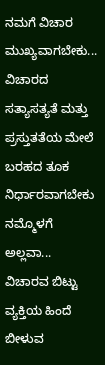ನಮಗೆ ವಿಚಾರ ಮುಖ್ಯವಾಗಬೇಕು...
ವಿಚಾರದ ಸತ್ಯಾಸತ್ಯತೆ ಮತ್ತು ಪ್ರಸ್ತುತತೆಯ ಮೇಲೆ ಬರಹದ ತೂಕ ನಿರ್ಧಾರವಾಗಬೇಕು ನಮ್ಮೊಳಗೆ ಅಲ್ಲವಾ...
ವಿಚಾರವ ಬಿಟ್ಟು ವ್ಯಕ್ತಿಯ ಹಿಂದೆ ಬೀಳುವ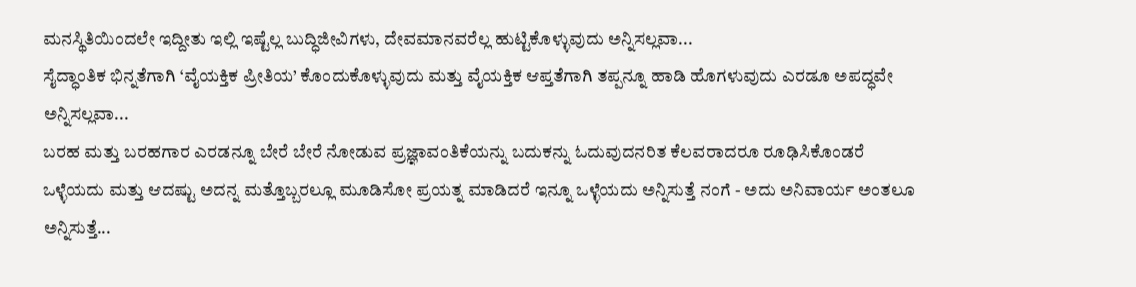ಮನಸ್ಥಿತಿಯಿಂದಲೇ ಇದ್ದೀತು ಇಲ್ಲಿ ಇಷ್ಟೆಲ್ಲ ಬುದ್ಧಿಜೀವಿಗಳು, ದೇವಮಾನವರೆಲ್ಲ ಹುಟ್ಟಿಕೊಳ್ಳುವುದು ಅನ್ನಿಸಲ್ಲವಾ...
ಸೈದ್ಧಾಂತಿಕ ಭಿನ್ನತೆಗಾಗಿ ‘ವೈಯಕ್ತಿಕ ಪ್ರೀತಿಯ’ ಕೊಂದುಕೊಳ್ಳುವುದು ಮತ್ತು ವೈಯಕ್ತಿಕ ಆಪ್ತತೆಗಾಗಿ ತಪ್ಪನ್ನೂ ಹಾಡಿ ಹೊಗಳುವುದು ಎರಡೂ ಅಪದ್ಧವೇ ಅನ್ನಿಸಲ್ಲವಾ...
ಬರಹ ಮತ್ತು ಬರಹಗಾರ ಎರಡನ್ನೂ ಬೇರೆ ಬೇರೆ ನೋಡುವ ಪ್ರಜ್ಞಾವಂತಿಕೆಯನ್ನು ಬದುಕನ್ನು ಓದುವುದನರಿತ ಕೆಲವರಾದರೂ ರೂಢಿಸಿಕೊಂಡರೆ ಒಳ್ಳೆಯದು ಮತ್ತು ಆದಷ್ಟು ಅದನ್ನ ಮತ್ತೊಬ್ಬರಲ್ಲೂ ಮೂಡಿಸೋ ಪ್ರಯತ್ನ ಮಾಡಿದರೆ ಇನ್ನೂ ಒಳ್ಳೆಯದು ಅನ್ನಿಸುತ್ತೆ ನಂಗೆ - ಅದು ಅನಿವಾರ್ಯ ಅಂತಲೂ ಅನ್ನಿಸುತ್ತೆ...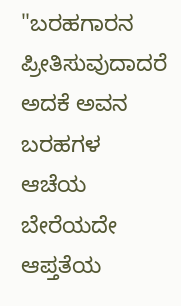"ಬರಹಗಾರನ ಪ್ರೀತಿಸುವುದಾದರೆ ಅದಕೆ ಅವನ ಬರಹಗಳ ಆಚೆಯ ಬೇರೆಯದೇ ಆಪ್ತತೆಯ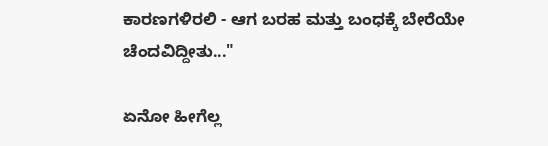ಕಾರಣಗಳಿರಲಿ - ಆಗ ಬರಹ ಮತ್ತು ಬಂಧಕ್ಕೆ ಬೇರೆಯೇ ಚೆಂದವಿದ್ದೀತು..."

ಏನೋ ಹೀಗೆಲ್ಲ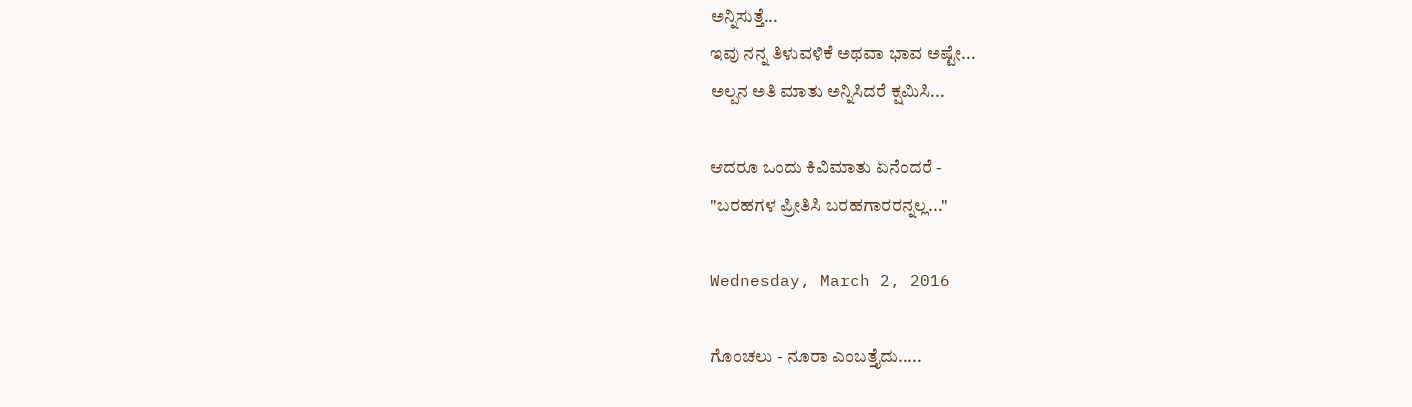ಅನ್ನಿಸುತ್ತೆ...
ಇವು ನನ್ನ ತಿಳುವಳಿಕೆ ಅಥವಾ ಭಾವ ಅಷ್ಟೇ...
ಅಲ್ಪನ ಅತಿ ಮಾತು ಅನ್ನಿಸಿದರೆ ಕ್ಷಮಿಸಿ...

ಆದರೂ ಒಂದು ಕಿವಿಮಾತು ಏನೆಂದರೆ -
"ಬರಹಗಳ ಪ್ರೀತಿಸಿ ಬರಹಗಾರರನ್ನಲ್ಲ..."

Wednesday, March 2, 2016

ಗೊಂಚಲು - ನೂರಾ ಎಂಬತ್ತೈದು.....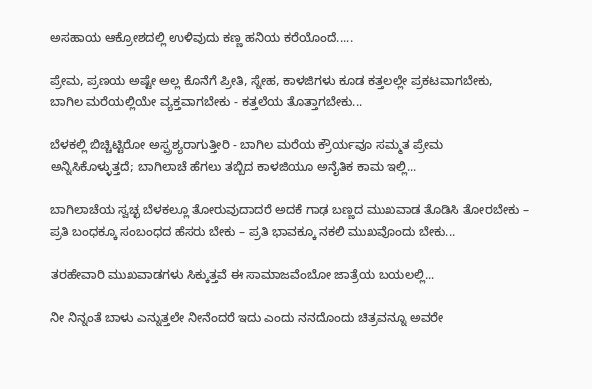ಅಸಹಾಯ ಆಕ್ರೋಶದಲ್ಲಿ ಉಳಿವುದು ಕಣ್ಣ ಹನಿಯ ಕರೆಯೊಂದೆ.....

ಪ್ರೇಮ, ಪ್ರಣಯ ಅಷ್ಟೇ ಅಲ್ಲ ಕೊನೆಗೆ ಪ್ರೀತಿ, ಸ್ನೇಹ, ಕಾಳಜಿಗಳು ಕೂಡ ಕತ್ತಲಲ್ಲೇ ಪ್ರಕಟವಾಗಬೇಕು, ಬಾಗಿಲ ಮರೆಯಲ್ಲಿಯೇ ವ್ಯಕ್ತವಾಗಬೇಕು - ಕತ್ತಲೆಯ ತೊತ್ತಾಗಬೇಕು...

ಬೆಳಕಲ್ಲಿ ಬಿಚ್ಚಿಟ್ಟಿರೋ ಅಸ್ಪ್ರಶ್ಯರಾಗುತ್ತೀರಿ - ಬಾಗಿಲ ಮರೆಯ ಕ್ರೌರ್ಯವೂ ಸಮ್ಮತ ಪ್ರೇಮ ಅನ್ನಿಸಿಕೊಳ್ಳುತ್ತದೆ; ಬಾಗಿಲಾಚೆ ಹೆಗಲು ತಬ್ಬಿದ ಕಾಳಜಿಯೂ ಅನೈತಿಕ ಕಾಮ ಇಲ್ಲಿ...

ಬಾಗಿಲಾಚೆಯ ಸ್ವಚ್ಛ ಬೆಳಕಲ್ಲೂ ತೋರುವುದಾದರೆ ಅದಕೆ ಗಾಢ ಬಣ್ಣದ ಮುಖವಾಡ ತೊಡಿಸಿ ತೋರಬೇಕು – ಪ್ರತಿ ಬಂಧಕ್ಕೂ ಸಂಬಂಧದ ಹೆಸರು ಬೇಕು – ಪ್ರತಿ ಭಾವಕ್ಕೂ ನಕಲಿ ಮುಖವೊಂದು ಬೇಕು...

ತರಹೇವಾರಿ ಮುಖವಾಡಗಳು ಸಿಕ್ಕುತ್ತವೆ ಈ ಸಾಮಾಜವೆಂಬೋ ಜಾತ್ರೆಯ ಬಯಲಲ್ಲಿ...

ನೀ ನಿನ್ನಂತೆ ಬಾಳು ಎನ್ನುತ್ತಲೇ ನೀನೆಂದರೆ ಇದು ಎಂದು ನನದೊಂದು ಚಿತ್ರವನ್ನೂ ಅವರೇ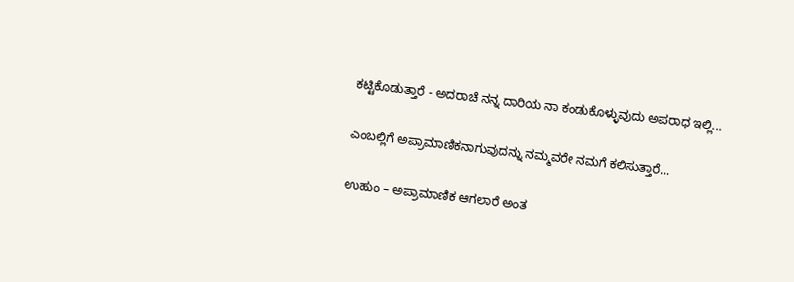ಕಟ್ಟಿಕೊಡುತ್ತಾರೆ - ಅದರಾಚೆ ನನ್ನ ದಾರಿಯ ನಾ ಕಂಡುಕೊಳ್ಳುವುದು ಅಪರಾಧ ಇಲ್ಲಿ...

ಎಂಬಲ್ಲಿಗೆ ಅಪ್ರಾಮಾಣಿಕನಾಗುವುದನ್ನು ನಮ್ಮವರೇ ನಮಗೆ ಕಲಿಸುತ್ತಾರೆ...

ಉಹುಂ – ಅಪ್ರಾಮಾಣಿಕ ಆಗಲಾರೆ ಅಂತ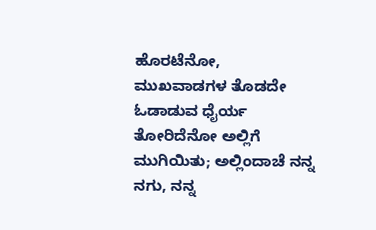ಹೊರಟೆನೋ, ಮುಖವಾಡಗಳ ತೊಡದೇ ಓಡಾಡುವ ಧೈರ್ಯ ತೋರಿದೆನೋ ಅಲ್ಲಿಗೆ ಮುಗಿಯಿತು; ಅಲ್ಲಿಂದಾಚೆ ನನ್ನ ನಗು, ನನ್ನ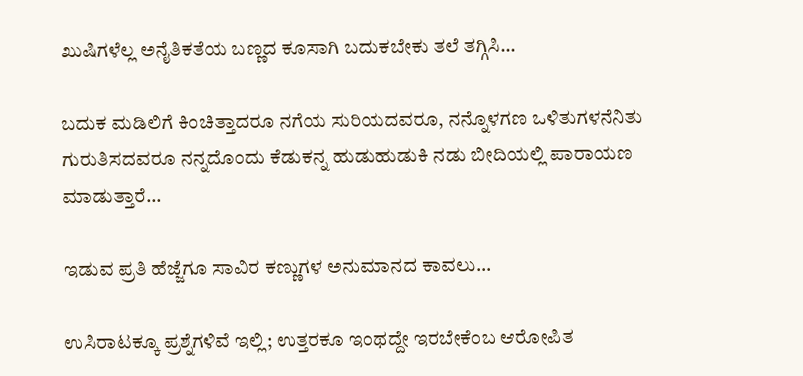ಖುಷಿಗಳೆಲ್ಲ ಅನೈತಿಕತೆಯ ಬಣ್ಣದ ಕೂಸಾಗಿ ಬದುಕಬೇಕು ತಲೆ ತಗ್ಗಿಸಿ...

ಬದುಕ ಮಡಿಲಿಗೆ ಕಿಂಚಿತ್ತಾದರೂ ನಗೆಯ ಸುರಿಯದವರೂ, ನನ್ನೊಳಗಣ ಒಳಿತುಗಳನೆನಿತು ಗುರುತಿಸದವರೂ ನನ್ನದೊಂದು ಕೆಡುಕನ್ನ ಹುಡುಹುಡುಕಿ ನಡು ಬೀದಿಯಲ್ಲಿ ಪಾರಾಯಣ ಮಾಡುತ್ತಾರೆ...

ಇಡುವ ಪ್ರತಿ ಹೆಜ್ಜೆಗೂ ಸಾವಿರ ಕಣ್ಣುಗಳ ಅನುಮಾನದ ಕಾವಲು...

ಉಸಿರಾಟಕ್ಕೂ ಪ್ರಶ್ನೆಗಳಿವೆ ಇಲ್ಲಿ; ಉತ್ತರಕೂ ಇಂಥದ್ದೇ ಇರಬೇಕೆಂಬ ಆರೋಪಿತ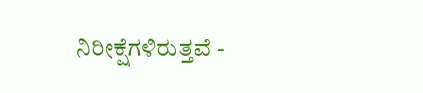ನಿರೀಕ್ಷೆಗಳಿರುತ್ತವೆ -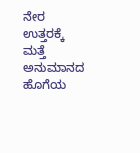ನೇರ ಉತ್ತರಕ್ಕೆ ಮತ್ತೆ ಅನುಮಾನದ ಹೊಗೆಯ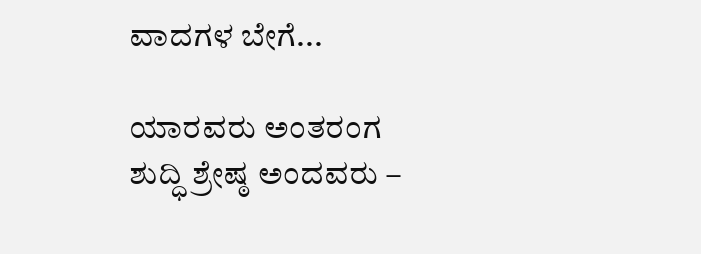ವಾದಗಳ ಬೇಗೆ...

ಯಾರವರು ಅಂತರಂಗ ಶುದ್ಧಿ ಶ್ರೇಷ್ಠ ಅಂದವರು –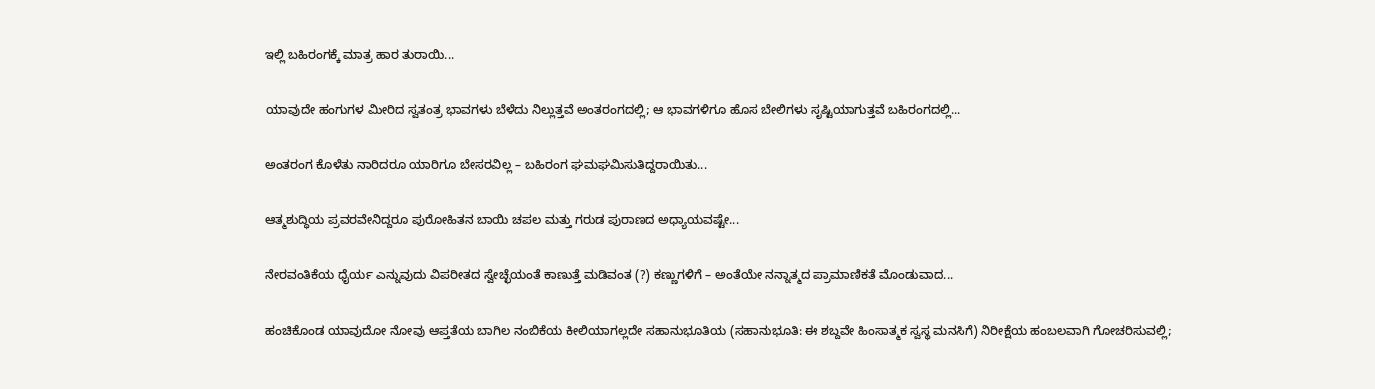ಇಲ್ಲಿ ಬಹಿರಂಗಕ್ಕೆ ಮಾತ್ರ ಹಾರ ತುರಾಯಿ...

ಯಾವುದೇ ಹಂಗುಗಳ ಮೀರಿದ ಸ್ವತಂತ್ರ ಭಾವಗಳು ಬೆಳೆದು ನಿಲ್ಲುತ್ತವೆ ಅಂತರಂಗದಲ್ಲಿ; ಆ ಭಾವಗಳಿಗೂ ಹೊಸ ಬೇಲಿಗಳು ಸೃಷ್ಟಿಯಾಗುತ್ತವೆ ಬಹಿರಂಗದಲ್ಲಿ...

ಅಂತರಂಗ ಕೊಳೆತು ನಾರಿದರೂ ಯಾರಿಗೂ ಬೇಸರವಿಲ್ಲ – ಬಹಿರಂಗ ಘಮಘಮಿಸುತಿದ್ದರಾಯಿತು...

ಆತ್ಮಶುದ್ಧಿಯ ಪ್ರವರವೇನಿದ್ದರೂ ಪುರೋಹಿತನ ಬಾಯಿ ಚಪಲ ಮತ್ತು ಗರುಡ ಪುರಾಣದ ಅಧ್ಯಾಯವಷ್ಟೇ...

ನೇರವಂತಿಕೆಯ ಧೈರ್ಯ ಎನ್ನುವುದು ವಿಪರೀತದ ಸ್ವೇಚ್ಛೆಯಂತೆ ಕಾಣುತ್ತೆ ಮಡಿವಂತ (?) ಕಣ್ಣುಗಳಿಗೆ – ಅಂತೆಯೇ ನನ್ನಾತ್ಮದ ಪ್ರಾಮಾಣಿಕತೆ ಮೊಂಡುವಾದ...

ಹಂಚಿಕೊಂಡ ಯಾವುದೋ ನೋವು ಆಪ್ತತೆಯ ಬಾಗಿಲ ನಂಬಿಕೆಯ ಕೀಲಿಯಾಗಲ್ಲದೇ ಸಹಾನುಭೂತಿಯ (ಸಹಾನುಭೂತಿ: ಈ ಶಬ್ದವೇ ಹಿಂಸಾತ್ಮಕ ಸ್ವಸ್ಥ ಮನಸಿಗೆ) ನಿರೀಕ್ಷೆಯ ಹಂಬಲವಾಗಿ ಗೋಚರಿಸುವಲ್ಲಿ;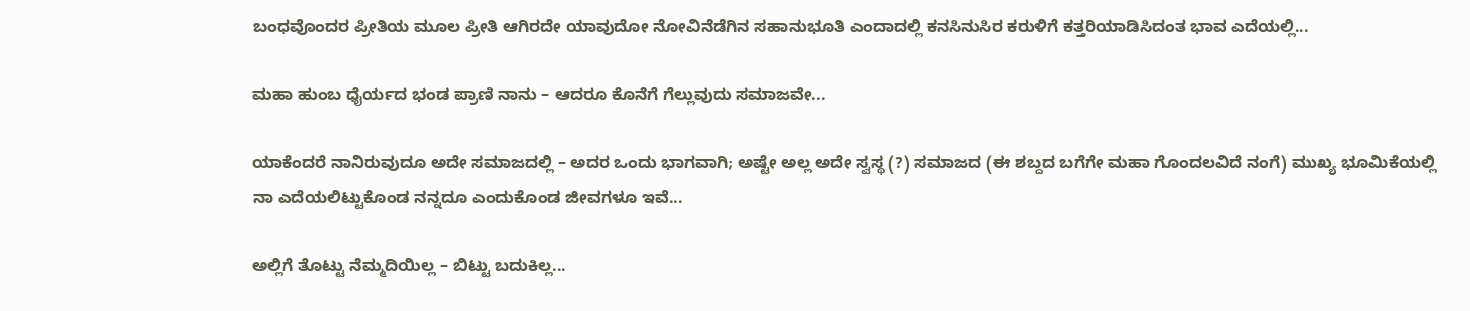ಬಂಧವೊಂದರ ಪ್ರೀತಿಯ ಮೂಲ ಪ್ರೀತಿ ಆಗಿರದೇ ಯಾವುದೋ ನೋವಿನೆಡೆಗಿನ ಸಹಾನುಭೂತಿ ಎಂದಾದಲ್ಲಿ ಕನಸಿನುಸಿರ ಕರುಳಿಗೆ ಕತ್ತರಿಯಾಡಿಸಿದಂತ ಭಾವ ಎದೆಯಲ್ಲಿ...

ಮಹಾ ಹುಂಬ ಧೈರ್ಯದ ಭಂಡ ಪ್ರಾಣಿ ನಾನು – ಆದರೂ ಕೊನೆಗೆ ಗೆಲ್ಲುವುದು ಸಮಾಜವೇ...

ಯಾಕೆಂದರೆ ನಾನಿರುವುದೂ ಅದೇ ಸಮಾಜದಲ್ಲಿ – ಅದರ ಒಂದು ಭಾಗವಾಗಿ; ಅಷ್ಟೇ ಅಲ್ಲ ಅದೇ ಸ್ವಸ್ಥ (?) ಸಮಾಜದ (ಈ ಶಬ್ದದ ಬಗೆಗೇ ಮಹಾ ಗೊಂದಲವಿದೆ ನಂಗೆ) ಮುಖ್ಯ ಭೂಮಿಕೆಯಲ್ಲಿ ನಾ ಎದೆಯಲಿಟ್ಟುಕೊಂಡ ನನ್ನದೂ ಎಂದುಕೊಂಡ ಜೀವಗಳೂ ಇವೆ...

ಅಲ್ಲಿಗೆ ತೊಟ್ಟು ನೆಮ್ಮದಿಯಿಲ್ಲ – ಬಿಟ್ಟು ಬದುಕಿಲ್ಲ...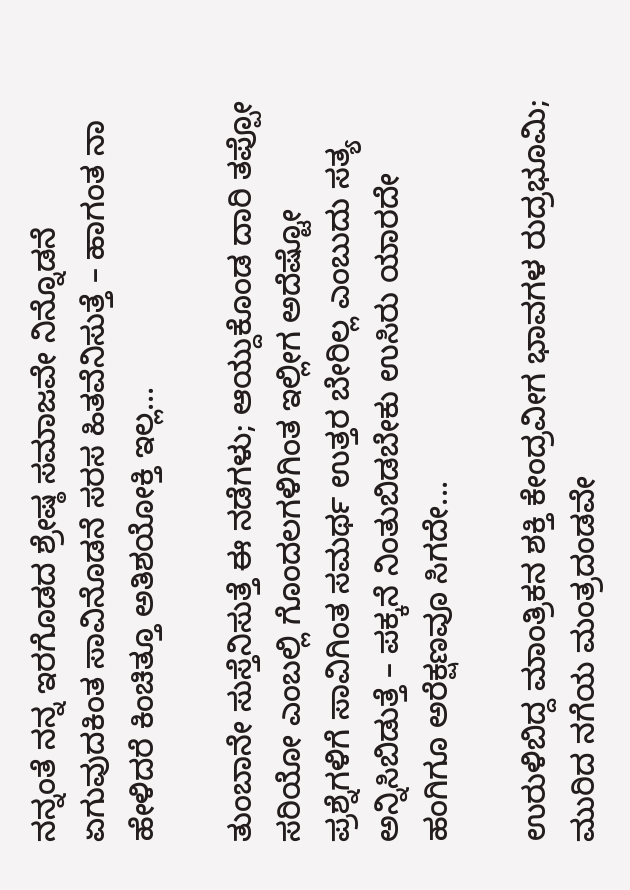ನನ್ನಂತೆ ನನ್ನ ಇರಗೊಡದ ಶ್ರೇಷ್ಠ ಸಮಾಜವೇ ನಿನ್ನೊಡನೆ ಏಗುವುದಕಿಂತ ಸಾವಿನೊಡನೆ ಸರಸ ಹಿತವೆನಿಸುತ್ತೆ – ಹಾಗಂತ ನಾ ಹೇಳಿದರೆ ಕಿಂಚಿತ್ತೂ ಅತಿಶಯೋಕ್ತಿ ಇಲ್ಲ...

ತುಂಬಾನೇ ಸುಸ್ತೆನಿಸುತ್ತೆ ಈ ನಡೆಗಳು; ಆಯ್ದುಕೊಂಡ ದಾರಿ ತಪ್ಪೋ ಸರಿಯೋ ಎಂಬಲ್ಲಿ ಗೊಂದಲಗಳಿಗಿಂತ ಇಲ್ಲೀಗ ಅದೆಷ್ಟೋ ಪ್ರಶ್ನೆಗಳಿಗೆ ಸಾವಿಗಿಂತ ಸಮರ್ಥ ಉತ್ತರ ಬೇರಿಲ್ಲ ಎಂಬುದು ಸತ್ಯ ಅನ್ನಿಸಿಬಿಡುತ್ತೆ – ಪಕ್ಕನೆ ನಿಂತುಬಿಡಬೇಕು ಉಸಿರು ಯಾರದೇ ಹಂಗಿಗೂ ಅರೆಕ್ಷಣವೂ ಸಿಗದೇ...

ಉರುಳಿಬಿದ್ದ ಮಾಂತ್ರಿಕನ ಶಕ್ತಿ ಕೇಂದ್ರವೀಗ ಭಾವಗಳ ರುದ್ರಭೂಮಿ; ಮುರಿದ ನಗೆಯ ಮಂತ್ರದಂಡವೇ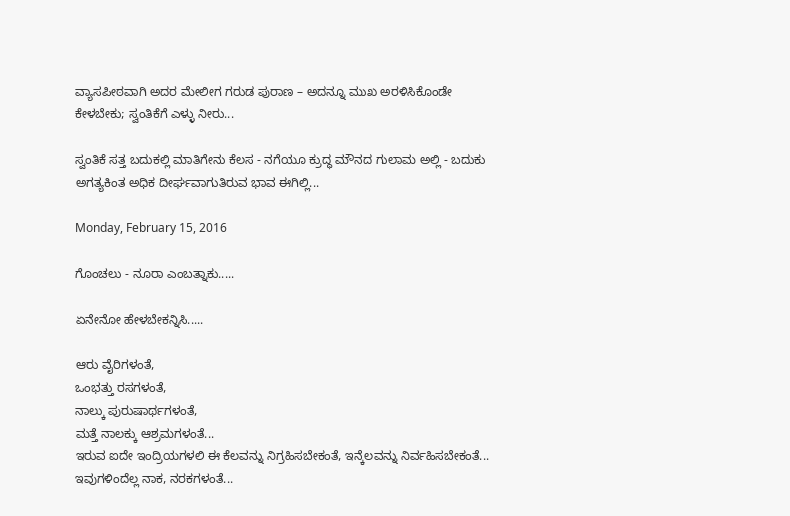ವ್ಯಾಸಪೀಠವಾಗಿ ಅದರ ಮೇಲೀಗ ಗರುಡ ಪುರಾಣ – ಅದನ್ನೂ ಮುಖ ಅರಳಿಸಿಕೊಂಡೇ ಕೇಳಬೇಕು; ಸ್ವಂತಿಕೆಗೆ ಎಳ್ಳು ನೀರು...

ಸ್ವಂತಿಕೆ ಸತ್ತ ಬದುಕಲ್ಲಿ ಮಾತಿಗೇನು ಕೆಲಸ - ನಗೆಯೂ ಕ್ರುದ್ಧ ಮೌನದ ಗುಲಾಮ ಅಲ್ಲಿ - ಬದುಕು ಅಗತ್ಯಕಿಂತ ಅಧಿಕ ದೀರ್ಘವಾಗುತಿರುವ ಭಾವ ಈಗಿಲ್ಲಿ...

Monday, February 15, 2016

ಗೊಂಚಲು - ನೂರಾ ಎಂಬತ್ನಾಕು.....

ಏನೇನೋ ಹೇಳಬೇಕನ್ನಿಸಿ.....

ಆರು ವೈರಿಗಳಂತೆ,
ಒಂಭತ್ತು ರಸಗಳಂತೆ,
ನಾಲ್ಕು ಪುರುಷಾರ್ಥಗಳಂತೆ,
ಮತ್ತೆ ನಾಲಕ್ಕು ಆಶ್ರಮಗಳಂತೆ...
ಇರುವ ಐದೇ ಇಂದ್ರಿಯಗಳಲಿ ಈ ಕೆಲವನ್ನು ನಿಗ್ರಹಿಸಬೇಕಂತೆ, ಇನ್ಕೆಲವನ್ನು ನಿರ್ವಹಿಸಬೇಕಂತೆ...
ಇವುಗಳಿಂದೆಲ್ಲ ನಾಕ, ನರಕಗಳಂತೆ...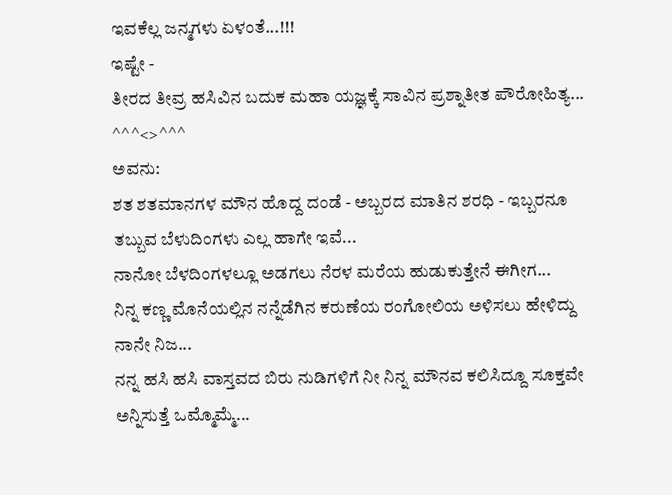ಇವಕೆಲ್ಲ ಜನ್ಮಗಳು ಏಳಂತೆ...!!!
ಇಷ್ಟೇ -
ತೀರದ ತೀವ್ರ ಹಸಿವಿನ ಬದುಕ ಮಹಾ ಯಜ್ಞಕ್ಕೆ ಸಾವಿನ ಪ್ರಶ್ನಾತೀತ ಪೌರೋಹಿತ್ಯ...
^^^<>^^^
ಅವನು:
ಶತ ಶತಮಾನಗಳ ಮೌನ ಹೊದ್ದ ದಂಡೆ - ಅಬ್ಬರದ ಮಾತಿನ ಶರಧಿ - ಇಬ್ಬರನೂ ತಬ್ಬುವ ಬೆಳುದಿಂಗಳು ಎಲ್ಲ ಹಾಗೇ ಇವೆ...
ನಾನೋ ಬೆಳದಿಂಗಳಲ್ಲೂ ಅಡಗಲು ನೆರಳ ಮರೆಯ ಹುಡುಕುತ್ತೇನೆ ಈಗೀಗ...
ನಿನ್ನ ಕಣ್ಣ ಮೊನೆಯಲ್ಲಿನ ನನ್ನೆಡೆಗಿನ ಕರುಣೆಯ ರಂಗೋಲಿಯ ಅಳಿಸಲು ಹೇಳಿದ್ದು ನಾನೇ ನಿಜ...
ನನ್ನ ಹಸಿ ಹಸಿ ವಾಸ್ತವದ ಬಿರು ನುಡಿಗಳಿಗೆ ನೀ ನಿನ್ನ ಮೌನವ ಕಲಿಸಿದ್ದೂ ಸೂಕ್ತವೇ ಅನ್ನಿಸುತ್ತೆ ಒಮ್ಮೊಮ್ಮೆ...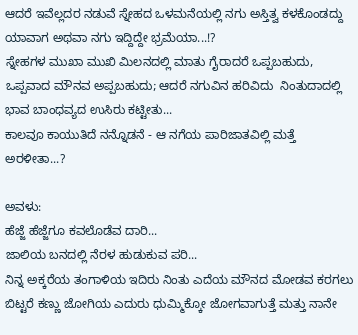ಆದರೆ ಇವೆಲ್ಲದರ ನಡುವೆ ಸ್ನೇಹದ ಒಳಮನೆಯಲ್ಲಿ ನಗು ಅಸ್ತಿತ್ವ ಕಳಕೊಂಡದ್ದು ಯಾವಾಗ ಅಥವಾ ನಗು ಇದ್ದಿದ್ದೇ ಭ್ರಮೆಯಾ...!?
ಸ್ನೇಹಗಳ ಮುಖಾ ಮುಖಿ ಮಿಲನದಲ್ಲಿ ಮಾತು ಗೈರಾದರೆ ಒಪ್ಪಬಹುದು, ಒಪ್ಪವಾದ ಮೌನವ ಅಪ್ಪಬಹುದು; ಆದರೆ ನಗುವಿನ ಹರಿವಿದು  ನಿಂತುದಾದಲ್ಲಿ ಭಾವ ಬಾಂಧವ್ಯದ ಉಸಿರು ಕಟ್ಟೀತು...
ಕಾಲವೂ ಕಾಯುತಿದೆ ನನ್ನೊಡನೆ - ಆ ನಗೆಯ ಪಾರಿಜಾತವಿಲ್ಲಿ ಮತ್ತೆ ಅರಳೀತಾ...?

ಅವಳು:
ಹೆಜ್ಜೆ ಹೆಜ್ಜೆಗೂ ಕವಲೊಡೆವ ದಾರಿ...
ಜಾಲಿಯ ಬನದಲ್ಲಿ ನೆರಳ ಹುಡುಕುವ ಪರಿ...
ನಿನ್ನ ಅಕ್ಕರೆಯ ತಂಗಾಳಿಯ ಇದಿರು ನಿಂತು ಎದೆಯ ಮೌನದ ಮೋಡವ ಕರಗಲು ಬಿಟ್ಟರೆ ಕಣ್ಣು ಜೋಗಿಯ ಎದುರು ಧುಮ್ಮಿಕ್ಕೋ ಜೋಗವಾಗುತ್ತೆ ಮತ್ತು ನಾನೇ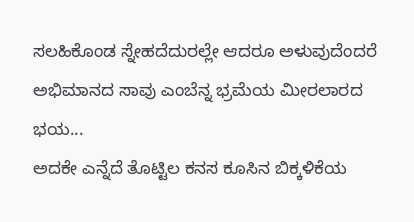ಸಲಹಿಕೊಂಡ ಸ್ನೇಹದೆದುರಲ್ಲೇ ಆದರೂ ಅಳುವುದೆಂದರೆ ಅಭಿಮಾನದ ಸಾವು ಎಂಬೆನ್ನ ಭ್ರಮೆಯ ಮೀರಲಾರದ ಭಯ...
ಅದಕೇ ಎನ್ನೆದೆ ತೊಟ್ಟಿಲ ಕನಸ ಕೂಸಿನ ಬಿಕ್ಕಳಿಕೆಯ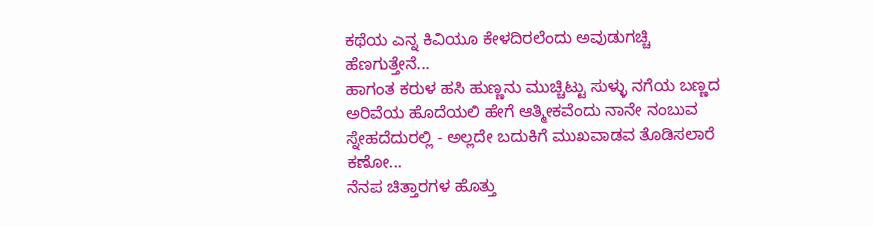ಕಥೆಯ ಎನ್ನ ಕಿವಿಯೂ ಕೇಳದಿರಲೆಂದು ಅವುಡುಗಚ್ಚಿ ಹೆಣಗುತ್ತೇನೆ...
ಹಾಗಂತ ಕರುಳ ಹಸಿ ಹುಣ್ಣನು ಮುಚ್ಚಿಟ್ಟು ಸುಳ್ಳು ನಗೆಯ ಬಣ್ಣದ ಅರಿವೆಯ ಹೊದೆಯಲಿ ಹೇಗೆ ಆತ್ಮೀಕವೆಂದು ನಾನೇ ನಂಬುವ ಸ್ನೇಹದೆದುರಲ್ಲಿ - ಅಲ್ಲದೇ ಬದುಕಿಗೆ ಮುಖವಾಡವ ತೊಡಿಸಲಾರೆ ಕಣೋ...
ನೆನಪ ಚಿತ್ತಾರಗಳ ಹೊತ್ತು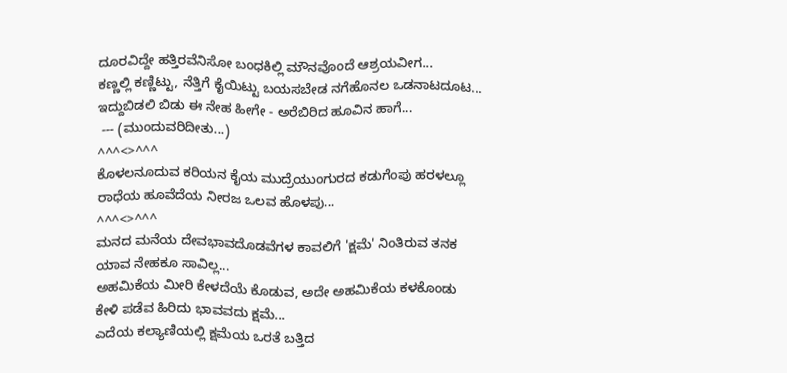ದೂರವಿದ್ದೇ ಹತ್ತಿರವೆನಿಸೋ ಬಂಧಕಿಲ್ಲಿ ಮೌನವೊಂದೆ ಆಶ್ರಯವೀಗ...
ಕಣ್ಣಲ್ಲಿ ಕಣ್ಣಿಟ್ಟು, ನೆತ್ತಿಗೆ ಕೈಯಿಟ್ಟು ಬಯಸಬೇಡ ನಗೆಹೊನಲ ಒಡನಾಟದೂಟ...
ಇದ್ದುಬಿಡಲಿ ಬಿಡು ಈ ನೇಹ ಹೀಗೇ - ಅರೆಬಿರಿದ ಹೂವಿನ ಹಾಗೆ...
 --- (ಮುಂದುವರಿದೀತು...)
^^^<>^^^
ಕೊಳಲನೂದುವ ಕರಿಯನ ಕೈಯ ಮುದ್ರೆಯುಂಗುರದ ಕಡುಗೆಂಪು ಹರಳಲ್ಲೂ ರಾಧೆಯ ಹೂವೆದೆಯ ನೀರಜ ಒಲವ ಹೊಳಪು...
^^^<>^^^
ಮನದ ಮನೆಯ ದೇವಭಾವದೊಡವೆಗಳ ಕಾವಲಿಗೆ 'ಕ್ಷಮೆ' ನಿಂತಿರುವ ತನಕ ಯಾವ ನೇಹಕೂ ಸಾವಿಲ್ಲ...
ಅಹಮಿಕೆಯ ಮೀರಿ ಕೇಳದೆಯೆ ಕೊಡುವ, ಅದೇ ಅಹಮಿಕೆಯ ಕಳಕೊಂಡು ಕೇಳಿ ಪಡೆವ ಹಿರಿದು ಭಾವವದು ಕ್ಷಮೆ...
ಎದೆಯ ಕಲ್ಯಾಣಿಯಲ್ಲಿ ಕ್ಷಮೆಯ ಒರತೆ ಬತ್ತಿದ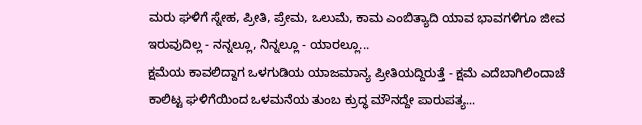ಮರು ಘಳಿಗೆ ಸ್ನೇಹ, ಪ್ರೀತಿ, ಪ್ರೇಮ, ಒಲುಮೆ, ಕಾಮ ಎಂಬಿತ್ಯಾದಿ ಯಾವ ಭಾವಗಳಿಗೂ ಜೀವ ಇರುವುದಿಲ್ಲ - ನನ್ನಲ್ಲೂ, ನಿನ್ನಲ್ಲೂ - ಯಾರಲ್ಲೂ...
ಕ್ಷಮೆಯ ಕಾವಲಿದ್ದಾಗ ಒಳಗುಡಿಯ ಯಾಜಮಾನ್ಯ ಪ್ರೀತಿಯದ್ದಿರುತ್ತೆ - ಕ್ಷಮೆ ಎದೆಬಾಗಿಲಿಂದಾಚೆ ಕಾಲಿಟ್ಟ ಘಳಿಗೆಯಿಂದ ಒಳಮನೆಯ ತುಂಬ ಕ್ರುದ್ಧ ಮೌನದ್ದೇ ಪಾರುಪತ್ಯ...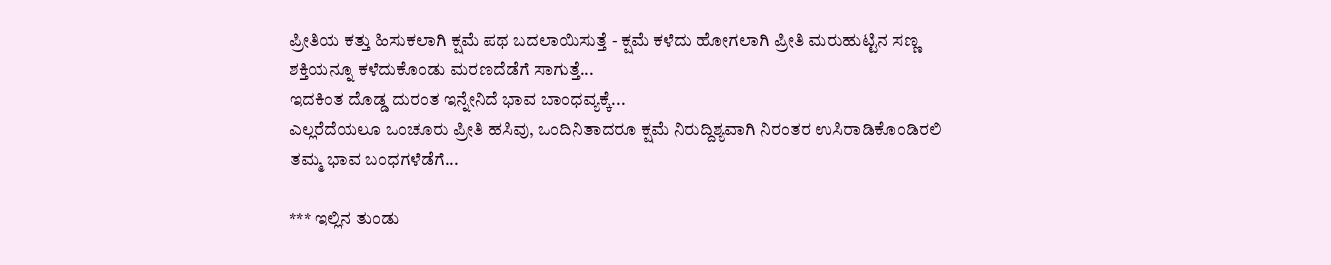ಪ್ರೀತಿಯ ಕತ್ತು ಹಿಸುಕಲಾಗಿ ಕ್ಷಮೆ ಪಥ ಬದಲಾಯಿಸುತ್ತೆ - ಕ್ಷಮೆ ಕಳೆದು ಹೋಗಲಾಗಿ ಪ್ರೀತಿ ಮರುಹುಟ್ಟಿನ ಸಣ್ಣ ಶಕ್ತಿಯನ್ನೂ ಕಳೆದುಕೊಂಡು ಮರಣದೆಡೆಗೆ ಸಾಗುತ್ತೆ...
ಇದಕಿಂತ ದೊಡ್ಡ ದುರಂತ ಇನ್ನೇನಿದೆ ಭಾವ ಬಾಂಧವ್ಯಕ್ಕೆ...
ಎಲ್ಲರೆದೆಯಲೂ ಒಂಚೂರು ಪ್ರೀತಿ ಹಸಿವು, ಒಂದಿನಿತಾದರೂ ಕ್ಷಮೆ ನಿರುದ್ದಿಶ್ಯವಾಗಿ ನಿರಂತರ ಉಸಿರಾಡಿಕೊಂಡಿರಲಿ ತಮ್ಮ ಭಾವ ಬಂಧಗಳೆಡೆಗೆ...

*** ಇಲ್ಲಿನ ತುಂಡು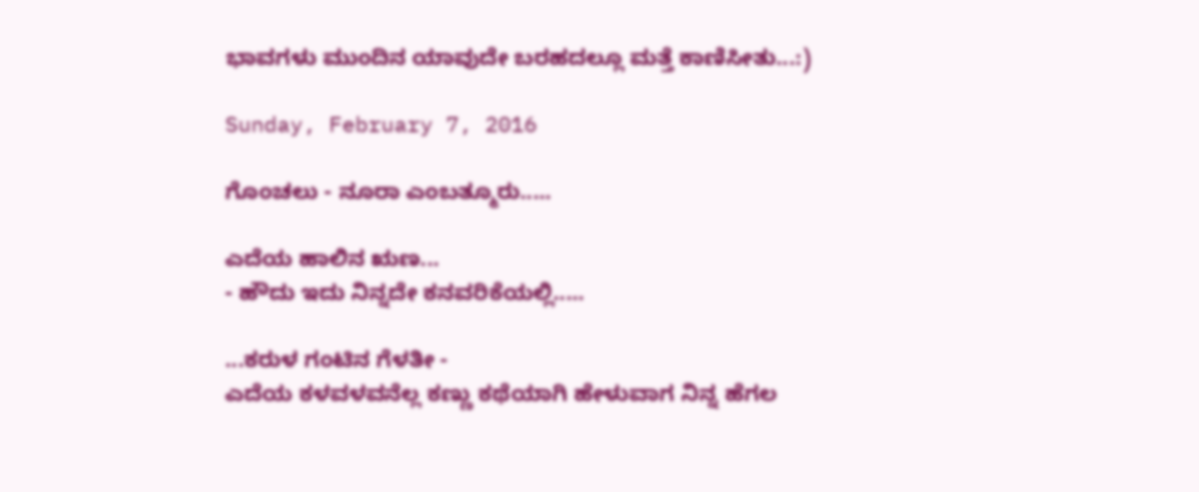ಭಾವಗಳು ಮುಂದಿನ ಯಾವುದೇ ಬರಹದಲ್ಲೂ ಮತ್ತೆ ಕಾಣಿಸೀತು...:)

Sunday, February 7, 2016

ಗೊಂಚಲು - ನೂರಾ ಎಂಬತ್ಮೂರು.....

ಎದೆಯ ಹಾಲಿನ ಋಣ...
- ಹೌದು ಇದು ನಿನ್ನದೇ ಕನವರಿಕೆಯಲ್ಲಿ.....

...ಕರುಳ ಗಂಟಿನ ಗೆಳತೀ -
ಎದೆಯ ಕಳವಳವನೆಲ್ಲ ಕಣ್ಣು ಕಥೆಯಾಗಿ ಹೇಳುವಾಗ ನಿನ್ನ ಹೆಗಲ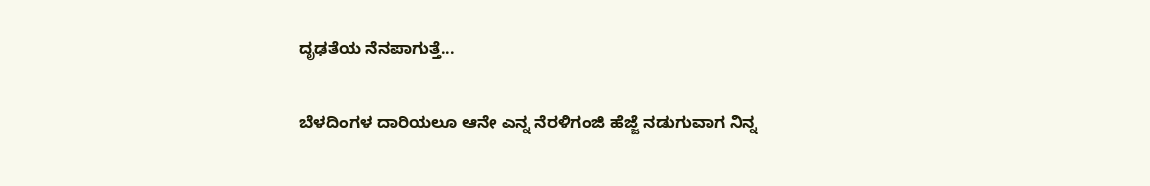ದೃಢತೆಯ ನೆನಪಾಗುತ್ತೆ...

ಬೆಳದಿಂಗಳ ದಾರಿಯಲೂ ಆನೇ ಎನ್ನ ನೆರಳಿಗಂಜಿ ಹೆಜ್ಜೆ ನಡುಗುವಾಗ ನಿನ್ನ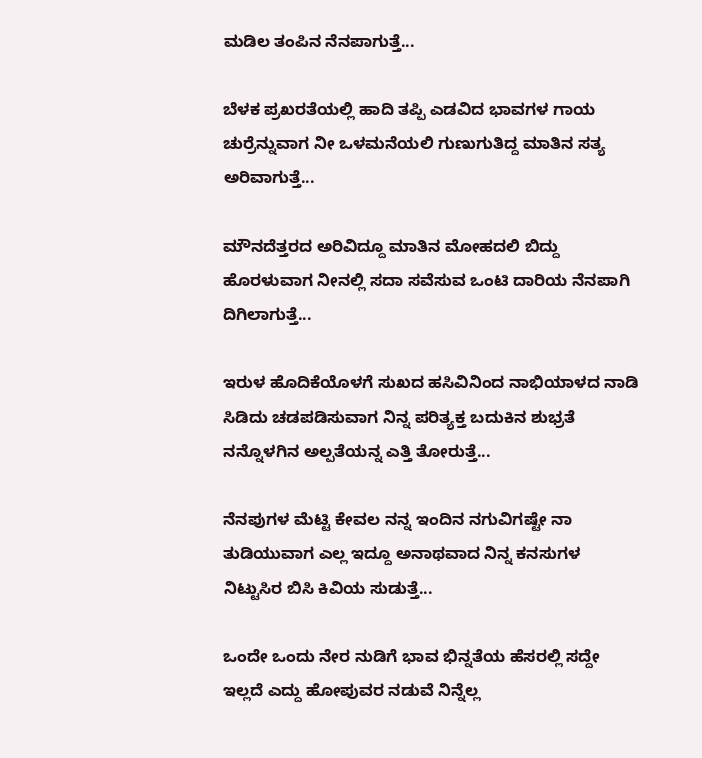ಮಡಿಲ ತಂಪಿನ ನೆನಪಾಗುತ್ತೆ...

ಬೆಳಕ ಪ್ರಖರತೆಯಲ್ಲಿ ಹಾದಿ ತಪ್ಪಿ ಎಡವಿದ ಭಾವಗಳ ಗಾಯ ಚುರ್ರೆನ್ನುವಾಗ ನೀ ಒಳಮನೆಯಲಿ ಗುಣುಗುತಿದ್ದ ಮಾತಿನ ಸತ್ಯ ಅರಿವಾಗುತ್ತೆ...

ಮೌನದೆತ್ತರದ ಅರಿವಿದ್ದೂ ಮಾತಿನ ಮೋಹದಲಿ ಬಿದ್ದು ಹೊರಳುವಾಗ ನೀನಲ್ಲಿ ಸದಾ ಸವೆಸುವ ಒಂಟಿ ದಾರಿಯ ನೆನಪಾಗಿ ದಿಗಿಲಾಗುತ್ತೆ...

ಇರುಳ ಹೊದಿಕೆಯೊಳಗೆ ಸುಖದ ಹಸಿವಿನಿಂದ ನಾಭಿಯಾಳದ ನಾಡಿ ಸಿಡಿದು ಚಡಪಡಿಸುವಾಗ ನಿನ್ನ ಪರಿತ್ಯಕ್ತ ಬದುಕಿನ ಶುಭ್ರತೆ ನನ್ನೊಳಗಿನ ಅಲ್ಪತೆಯನ್ನ ಎತ್ತಿ ತೋರುತ್ತೆ...

ನೆನಪುಗಳ ಮೆಟ್ಟಿ ಕೇವಲ ನನ್ನ ಇಂದಿನ ನಗುವಿಗಷ್ಟೇ ನಾ ತುಡಿಯುವಾಗ ಎಲ್ಲ ಇದ್ದೂ ಅನಾಥವಾದ ನಿನ್ನ ಕನಸುಗಳ ನಿಟ್ಟುಸಿರ ಬಿಸಿ ಕಿವಿಯ ಸುಡುತ್ತೆ...

ಒಂದೇ ಒಂದು ನೇರ ನುಡಿಗೆ ಭಾವ ಭಿನ್ನತೆಯ ಹೆಸರಲ್ಲಿ ಸದ್ದೇ ಇಲ್ಲದೆ ಎದ್ದು ಹೋಪುವರ ನಡುವೆ ನಿನ್ನೆಲ್ಲ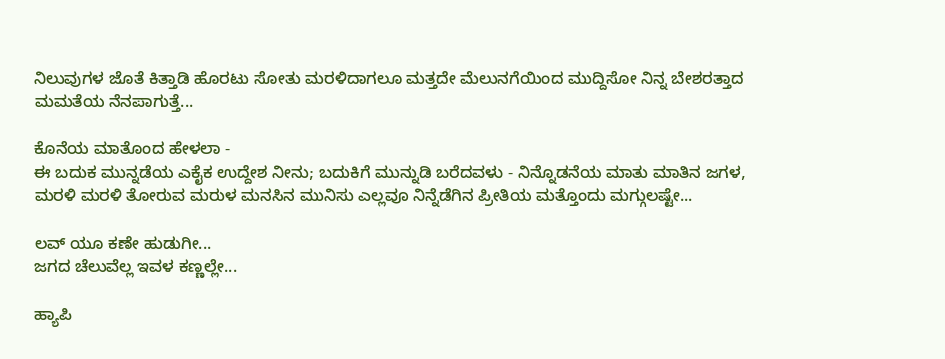ನಿಲುವುಗಳ ಜೊತೆ ಕಿತ್ತಾಡಿ ಹೊರಟು ಸೋತು ಮರಳಿದಾಗಲೂ ಮತ್ತದೇ ಮೆಲುನಗೆಯಿಂದ ಮುದ್ದಿಸೋ ನಿನ್ನ ಬೇಶರತ್ತಾದ ಮಮತೆಯ ನೆನಪಾಗುತ್ತೆ...

ಕೊನೆಯ ಮಾತೊಂದ ಹೇಳಲಾ -
ಈ ಬದುಕ ಮುನ್ನಡೆಯ ಎಕೈಕ ಉದ್ದೇಶ ನೀನು; ಬದುಕಿಗೆ ಮುನ್ನುಡಿ ಬರೆದವಳು - ನಿನ್ನೊಡನೆಯ ಮಾತು ಮಾತಿನ ಜಗಳ, ಮರಳಿ ಮರಳಿ ತೋರುವ ಮರುಳ ಮನಸಿನ ಮುನಿಸು ಎಲ್ಲವೂ ನಿನ್ನೆಡೆಗಿನ ಪ್ರೀತಿಯ ಮತ್ತೊಂದು ಮಗ್ಗುಲಷ್ಟೇ...

ಲವ್ ಯೂ ಕಣೇ ಹುಡುಗೀ...
ಜಗದ ಚೆಲುವೆಲ್ಲ ಇವಳ ಕಣ್ಣಲ್ಲೇ...

ಹ್ಯಾಪಿ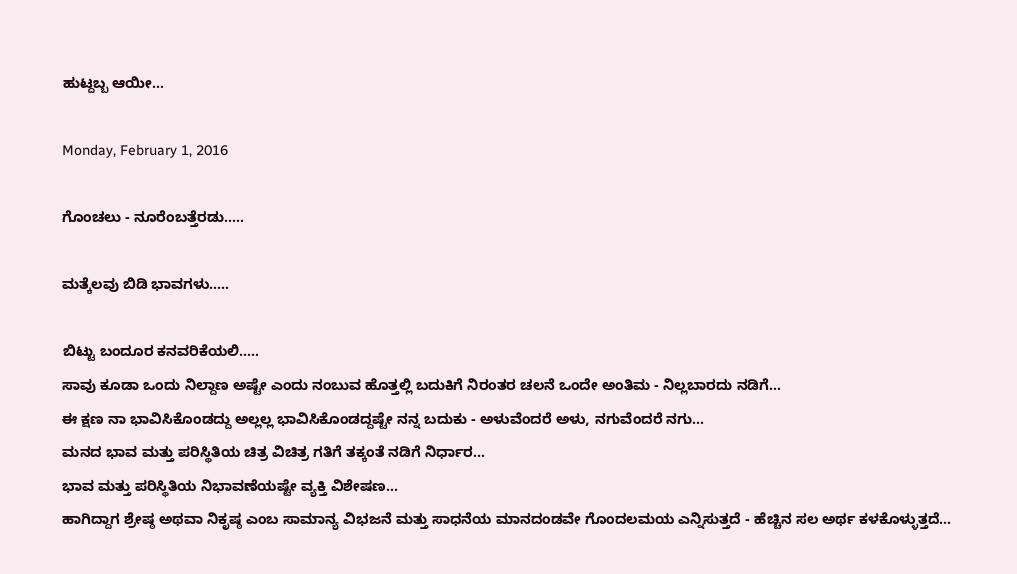ಹುಟ್ದಬ್ಬ ಆಯೀ...

Monday, February 1, 2016

ಗೊಂಚಲು - ನೂರೆಂಬತ್ತೆರಡು.....

ಮತ್ಕೆಲವು ಬಿಡಿ ಭಾವಗಳು.....

ಬಿಟ್ಟು ಬಂದೂರ ಕನವರಿಕೆಯಲಿ.....
ಸಾವು ಕೂಡಾ ಒಂದು ನಿಲ್ದಾಣ ಅಷ್ಟೇ ಎಂದು ನಂಬುವ ಹೊತ್ತಲ್ಲಿ ಬದುಕಿಗೆ ನಿರಂತರ ಚಲನೆ ಒಂದೇ ಅಂತಿಮ - ನಿಲ್ಲಬಾರದು ನಡಿಗೆ...
ಈ ಕ್ಷಣ ನಾ ಭಾವಿಸಿಕೊಂಡದ್ದು ಅಲ್ಲಲ್ಲ ಭಾವಿಸಿಕೊಂಡದ್ದಷ್ಟೇ ನನ್ನ ಬದುಕು - ಅಳುವೆಂದರೆ ಅಳು, ನಗುವೆಂದರೆ ನಗು...
ಮನದ ಭಾವ ಮತ್ತು ಪರಿಸ್ಥಿತಿಯ ಚಿತ್ರ ವಿಚಿತ್ರ ಗತಿಗೆ ತಕ್ಕಂತೆ ನಡಿಗೆ ನಿರ್ಧಾರ...
ಭಾವ ಮತ್ತು ಪರಿಸ್ಥಿತಿಯ ನಿಭಾವಣೆಯಷ್ಟೇ ವ್ಯಕ್ತಿ ವಿಶೇಷಣ...
ಹಾಗಿದ್ದಾಗ ಶ್ರೇಷ್ಠ ಅಥವಾ ನಿಕೃಷ್ಠ ಎಂಬ ಸಾಮಾನ್ಯ ವಿಭಜನೆ ಮತ್ತು ಸಾಧನೆಯ ಮಾನದಂಡವೇ ಗೊಂದಲಮಯ ಎನ್ನಿಸುತ್ತದೆ - ಹೆಚ್ಚಿನ ಸಲ ಅರ್ಥ ಕಳಕೊಳ್ಳುತ್ತದೆ...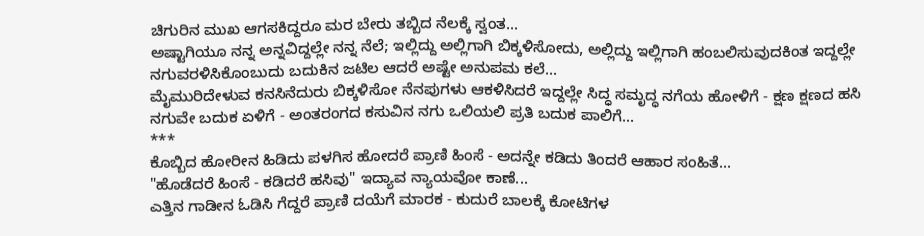ಚಿಗುರಿನ ಮುಖ ಆಗಸಕಿದ್ದರೂ ಮರ ಬೇರು ತಬ್ಬಿದ ನೆಲಕ್ಕೆ ಸ್ವಂತ...
ಅಷ್ಟಾಗಿಯೂ ನನ್ನ ಅನ್ನವಿದ್ದಲ್ಲೇ ನನ್ನ ನೆಲೆ; ಇಲ್ಲಿದ್ದು ಅಲ್ಲಿಗಾಗಿ ಬಿಕ್ಕಳಿಸೋದು, ಅಲ್ಲಿದ್ದು ಇಲ್ಲಿಗಾಗಿ ಹಂಬಲಿಸುವುದಕಿಂತ ಇದ್ದಲ್ಲೇ ನಗುವರಳಿಸಿಕೊಂಬುದು ಬದುಕಿನ ಜಟಿಲ ಆದರೆ ಅಷ್ಟೇ ಅನುಪಮ ಕಲೆ...
ಮೈಮುರಿದೇಳುವ ಕನಸಿನೆದುರು ಬಿಕ್ಕಳಿಸೋ ನೆನಪುಗಳು ಆಕಳಿಸಿದರೆ ಇದ್ದಲ್ಲೇ ಸಿದ್ಧ ಸಮೃದ್ಧ ನಗೆಯ ಹೋಳಿಗೆ - ಕ್ಷಣ ಕ್ಷಣದ ಹಸಿ ನಗುವೇ ಬದುಕ ಏಳಿಗೆ - ಅಂತರಂಗದ ಕಸುವಿನ ನಗು ಒಲಿಯಲಿ ಪ್ರತಿ ಬದುಕ ಪಾಲಿಗೆ...
***
ಕೊಬ್ಬಿದ ಹೋರೀನ ಹಿಡಿದು ಪಳಗಿಸ ಹೋದರೆ ಪ್ರಾಣಿ ಹಿಂಸೆ - ಅದನ್ನೇ ಕಡಿದು ತಿಂದರೆ ಆಹಾರ ಸಂಹಿತೆ...
"ಹೊಡೆದರೆ ಹಿಂಸೆ - ಕಡಿದರೆ ಹಸಿವು" ಇದ್ಯಾವ ನ್ಯಾಯವೋ ಕಾಣೆ...
ಎತ್ತಿನ ಗಾಡೀನ ಓಡಿಸಿ ಗೆದ್ದರೆ ಪ್ರಾಣಿ ದಯೆಗೆ ಮಾರಕ - ಕುದುರೆ ಬಾಲಕ್ಕೆ ಕೋಟಿಗಳ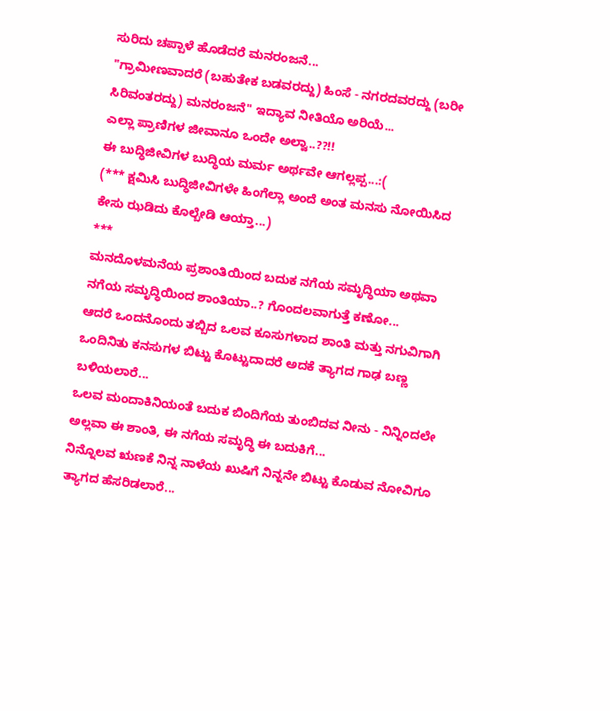ಸುರಿದು ಚಪ್ಪಾಳೆ ಹೊಡೆದರೆ ಮನರಂಜನೆ...
"ಗ್ರಾಮೀಣವಾದರೆ (ಬಹುತೇಕ ಬಡವರದ್ದು) ಹಿಂಸೆ - ನಗರದವರದ್ದು (ಬರೀ ಸಿರಿವಂತರದ್ದು) ಮನರಂಜನೆ" ಇದ್ಯಾವ ನೀತಿಯೊ ಅರಿಯೆ...
ಎಲ್ಲಾ ಪ್ರಾಣಿಗಳ ಜೀವಾನೂ ಒಂದೇ ಅಲ್ವಾ..??!!
ಈ ಬುದ್ಧಿಜೀವಿಗಳ ಬುದ್ಧಿಯ ಮರ್ಮ ಅರ್ಥವೇ ಆಗಲ್ಲಪ್ಪ...:(
(*** ಕ್ಷಮಿಸಿ ಬುದ್ಧಿಜೀವಿಗಳೇ ಹಿಂಗೆಲ್ಲಾ ಅಂದೆ ಅಂತ ಮನಸು ನೋಯಿಸಿದ ಕೇಸು ಝಡಿದು ಕೊಲ್ಬೇಡಿ ಆಯ್ತಾ...)
***
ಮನದೊಳಮನೆಯ ಪ್ರಶಾಂತಿಯಿಂದ ಬದುಕ ನಗೆಯ ಸಮೃದ್ಧಿಯಾ ಅಥವಾ ನಗೆಯ ಸಮೃದ್ಧಿಯಿಂದ ಶಾಂತಿಯಾ..? ಗೊಂದಲವಾಗುತ್ತೆ ಕಣೋ...
ಆದರೆ ಒಂದನೊಂದು ತಬ್ಬಿದ ಒಲವ ಕೂಸುಗಳಾದ ಶಾಂತಿ ಮತ್ತು ನಗುವಿಗಾಗಿ ಒಂದಿನಿತು ಕನಸುಗಳ ಬಿಟ್ಟು ಕೊಟ್ಟುದಾದರೆ ಅದಕೆ ತ್ಯಾಗದ ಗಾಢ ಬಣ್ಣ ಬಳಿಯಲಾರೆ...
ಒಲವ ಮಂದಾಕಿನಿಯಂತೆ ಬದುಕ ಬಿಂದಿಗೆಯ ತುಂಬಿದವ ನೀನು - ನಿನ್ನಿಂದಲೇ ಅಲ್ಲವಾ ಈ ಶಾಂತಿ, ಈ ನಗೆಯ ಸಮೃದ್ಧಿ ಈ ಬದುಕಿಗೆ...
ನಿನ್ನೊಲವ ಋಣಕೆ ನಿನ್ನ ನಾಳೆಯ ಖುಷಿಗೆ ನಿನ್ನನೇ ಬಿಟ್ಟು ಕೊಡುವ ನೋವಿಗೂ ತ್ಯಾಗದ ಹೆಸರಿಡಲಾರೆ...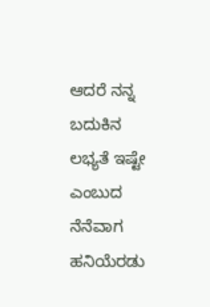ಆದರೆ ನನ್ನ ಬದುಕಿನ ಲಭ್ಯತೆ ಇಷ್ಟೇ ಎಂಬುದ ನೆನೆವಾಗ ಹನಿಯೆರಡು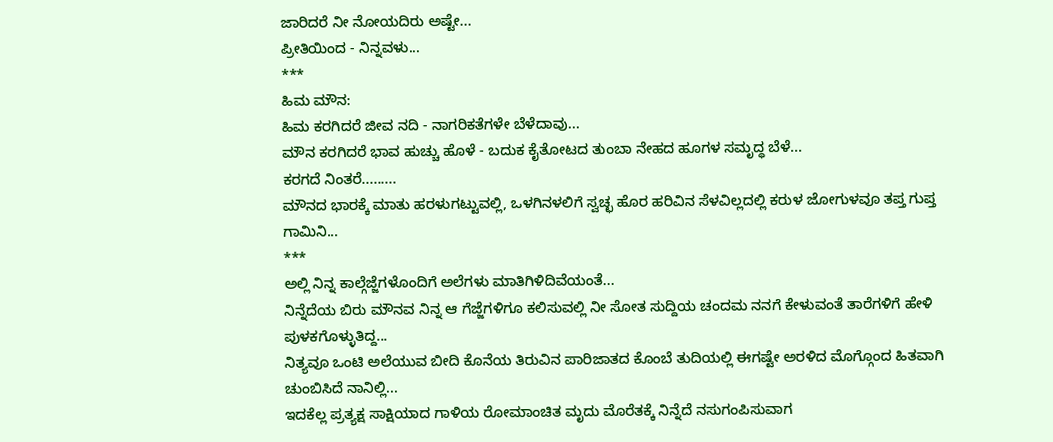ಜಾರಿದರೆ ನೀ ನೋಯದಿರು ಅಷ್ಟೇ...
ಪ್ರೀತಿಯಿಂದ - ನಿನ್ನವಳು...
***
ಹಿಮ ಮೌನ:
ಹಿಮ ಕರಗಿದರೆ ಜೀವ ನದಿ - ನಾಗರಿಕತೆಗಳೇ ಬೆಳೆದಾವು...
ಮೌನ ಕರಗಿದರೆ ಭಾವ ಹುಚ್ಚು ಹೊಳೆ - ಬದುಕ ಕೈತೋಟದ ತುಂಬಾ ನೇಹದ ಹೂಗಳ ಸಮೃದ್ಧ ಬೆಳೆ...
ಕರಗದೆ ನಿಂತರೆ.........
ಮೌನದ ಭಾರಕ್ಕೆ ಮಾತು ಹರಳುಗಟ್ಟುವಲ್ಲಿ, ಒಳಗಿನಳಲಿಗೆ ಸ್ವಚ್ಛ ಹೊರ ಹರಿವಿನ ಸೆಳವಿಲ್ಲದಲ್ಲಿ ಕರುಳ ಜೋಗುಳವೂ ತಪ್ತ ಗುಪ್ತ ಗಾಮಿನಿ...
***
ಅಲ್ಲಿ ನಿನ್ನ ಕಾಲ್ಗೆಜ್ಜೆಗಳೊಂದಿಗೆ ಅಲೆಗಳು ಮಾತಿಗಿಳಿದಿವೆಯಂತೆ...
ನಿನ್ನೆದೆಯ ಬಿರು ಮೌನವ ನಿನ್ನ ಆ ಗೆಜ್ಜೆಗಳಿಗೂ ಕಲಿಸುವಲ್ಲಿ ನೀ ಸೋತ ಸುದ್ದಿಯ ಚಂದಮ ನನಗೆ ಕೇಳುವಂತೆ ತಾರೆಗಳಿಗೆ ಹೇಳಿ ಪುಳಕಗೊಳ್ಳುತಿದ್ದ...
ನಿತ್ಯವೂ ಒಂಟಿ ಅಲೆಯುವ ಬೀದಿ ಕೊನೆಯ ತಿರುವಿನ ಪಾರಿಜಾತದ ಕೊಂಬೆ ತುದಿಯಲ್ಲಿ ಈಗಷ್ಟೇ ಅರಳಿದ ಮೊಗ್ಗೊಂದ ಹಿತವಾಗಿ ಚುಂಬಿಸಿದೆ ನಾನಿಲ್ಲಿ...
ಇದಕೆಲ್ಲ ಪ್ರತ್ಯಕ್ಷ ಸಾಕ್ಷಿಯಾದ ಗಾಳಿಯ ರೋಮಾಂಚಿತ ಮೃದು ಮೊರೆತಕ್ಕೆ ನಿನ್ನೆದೆ ನಸುಗಂಪಿಸುವಾಗ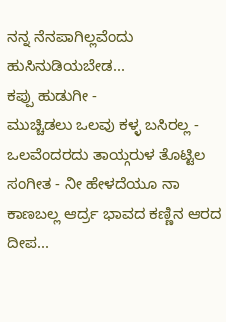ನನ್ನ ನೆನಪಾಗಿಲ್ಲವೆಂದು ಹುಸಿನುಡಿಯಬೇಡ...
ಕಪ್ಪು ಹುಡುಗೀ -
ಮುಚ್ಚಿಡಲು ಒಲವು ಕಳ್ಳ ಬಸಿರಲ್ಲ - ಒಲವೆಂದರದು ತಾಯ್ಗರುಳ ತೊಟ್ಟಿಲ ಸಂಗೀತ - ನೀ ಹೇಳದೆಯೂ ನಾ ಕಾಣಬಲ್ಲ ಆರ್ದ್ರ ಭಾವದ ಕಣ್ಣಿನ ಆರದ ದೀಪ...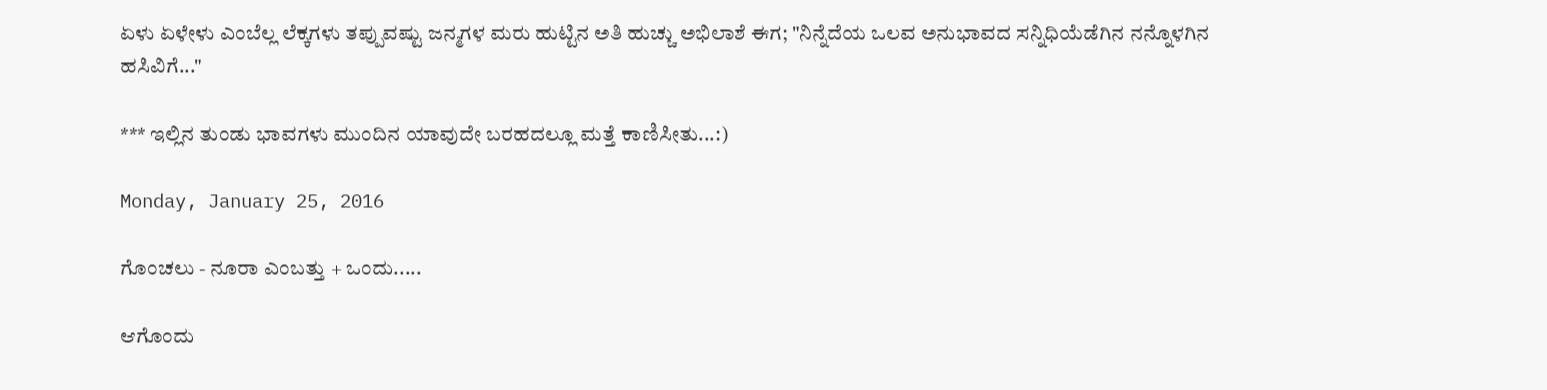ಏಳು ಏಳೇಳು ಎಂಬೆಲ್ಲ ಲೆಕ್ಕಗಳು ತಪ್ಪುವಷ್ಟು ಜನ್ಮಗಳ ಮರು ಹುಟ್ಟಿನ ಅತಿ ಹುಚ್ಚು ಅಭಿಲಾಶೆ ಈಗ; "ನಿನ್ನೆದೆಯ ಒಲವ ಅನುಭಾವದ ಸನ್ನಿಧಿಯೆಡೆಗಿನ ನನ್ನೊಳಗಿನ ಹಸಿವಿಗೆ..."

*** ಇಲ್ಲಿನ ತುಂಡು ಭಾವಗಳು ಮುಂದಿನ ಯಾವುದೇ ಬರಹದಲ್ಲೂ ಮತ್ತೆ ಕಾಣಿಸೀತು...:)

Monday, January 25, 2016

ಗೊಂಚಲು - ನೂರಾ ಎಂಬತ್ತು + ಒಂದು.....

ಆಗೊಂದು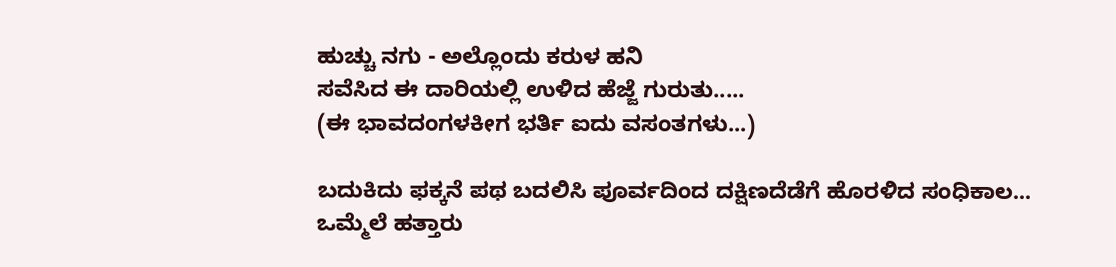ಹುಚ್ಚು ನಗು - ಅಲ್ಲೊಂದು ಕರುಳ ಹನಿ
ಸವೆಸಿದ ಈ ದಾರಿಯಲ್ಲಿ ಉಳಿದ ಹೆಜ್ಜೆ ಗುರುತು.....
(ಈ ಭಾವದಂಗಳಕೀಗ ಭರ್ತಿ ಐದು ವಸಂತಗಳು...)

ಬದುಕಿದು ಫಕ್ಕನೆ ಪಥ ಬದಲಿಸಿ ಪೂರ್ವದಿಂದ ದಕ್ಷಿಣದೆಡೆಗೆ ಹೊರಳಿದ ಸಂಧಿಕಾಲ...
ಒಮ್ಮೆಲೆ ಹತ್ತಾರು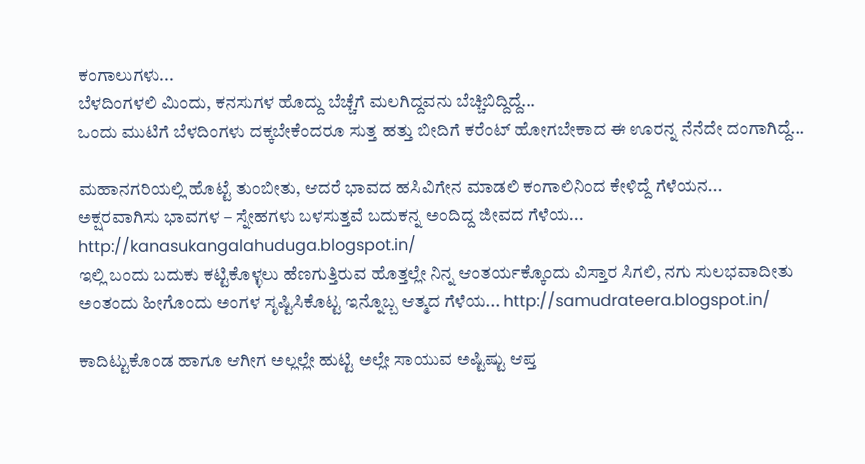ಕಂಗಾಲುಗಳು...
ಬೆಳದಿಂಗಳಲಿ ಮಿಂದು, ಕನಸುಗಳ ಹೊದ್ದು ಬೆಚ್ಚೆಗೆ ಮಲಗಿದ್ದವನು ಬೆಚ್ಚಿಬಿದ್ದಿದ್ದೆ...
ಒಂದು ಮುಟಿಗೆ ಬೆಳದಿಂಗಳು ದಕ್ಕಬೇಕೆಂದರೂ ಸುತ್ತ ಹತ್ತು ಬೀದಿಗೆ ಕರೆಂಟ್ ಹೋಗಬೇಕಾದ ಈ ಊರನ್ನ ನೆನೆದೇ ದಂಗಾಗಿದ್ದೆ...

ಮಹಾನಗರಿಯಲ್ಲಿ ಹೊಟ್ಟೆ ತುಂಬೀತು, ಆದರೆ ಭಾವದ ಹಸಿವಿಗೇನ ಮಾಡಲಿ ಕಂಗಾಲಿನಿಂದ ಕೇಳಿದ್ದೆ ಗೆಳೆಯನ...
ಅಕ್ಷರವಾಗಿಸು ಭಾವಗಳ – ಸ್ನೇಹಗಳು ಬಳಸುತ್ತವೆ ಬದುಕನ್ನ ಅಂದಿದ್ದ ಜೀವದ ಗೆಳೆಯ... http://kanasukangalahuduga.blogspot.in/
ಇಲ್ಲಿ ಬಂದು ಬದುಕು ಕಟ್ಟಿಕೊಳ್ಳಲು ಹೆಣಗುತ್ತಿರುವ ಹೊತ್ತಲ್ಲೇ ನಿನ್ನ ಆಂತರ್ಯಕ್ಕೊಂದು ವಿಸ್ತಾರ ಸಿಗಲಿ, ನಗು ಸುಲಭವಾದೀತು ಅಂತಂದು ಹೀಗೊಂದು ಅಂಗಳ ಸೃಷ್ಟಿಸಿಕೊಟ್ಟ ಇನ್ನೊಬ್ಬ ಆತ್ಮದ ಗೆಳೆಯ... http://samudrateera.blogspot.in/

ಕಾದಿಟ್ಟುಕೊಂಡ ಹಾಗೂ ಆಗೀಗ ಅಲ್ಲಲ್ಲೇ ಹುಟ್ಟಿ ಅಲ್ಲೇ ಸಾಯುವ ಅಷ್ಟಿಷ್ಟು ಆಪ್ತ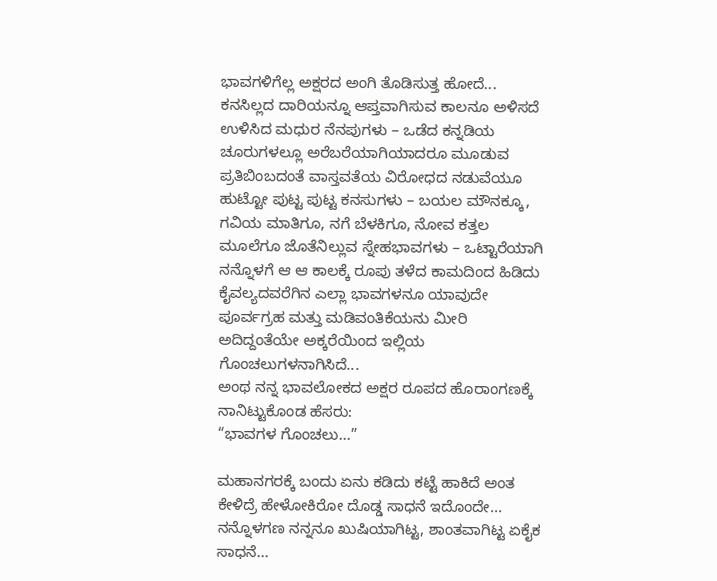ಭಾವಗಳಿಗೆಲ್ಲ ಅಕ್ಷರದ ಅಂಗಿ ತೊಡಿಸುತ್ತ ಹೋದೆ...
ಕನಸಿಲ್ಲದ ದಾರಿಯನ್ನೂ ಆಪ್ತವಾಗಿಸುವ ಕಾಲನೂ ಅಳಿಸದೆ ಉಳಿಸಿದ ಮಧುರ ನೆನಪುಗಳು – ಒಡೆದ ಕನ್ನಡಿಯ ಚೂರುಗಳಲ್ಲೂ ಅರೆಬರೆಯಾಗಿಯಾದರೂ ಮೂಡುವ ಪ್ರತಿಬಿಂಬದಂತೆ ವಾಸ್ತವತೆಯ ವಿರೋಧದ ನಡುವೆಯೂ ಹುಟ್ಟೋ ಪುಟ್ಟ ಪುಟ್ಟ ಕನಸುಗಳು – ಬಯಲ ಮೌನಕ್ಕೂ, ಗವಿಯ ಮಾತಿಗೂ, ನಗೆ ಬೆಳಕಿಗೂ, ನೋವ ಕತ್ತಲ ಮೂಲೆಗೂ ಜೊತೆನಿಲ್ಲುವ ಸ್ನೇಹಭಾವಗಳು – ಒಟ್ಟಾರೆಯಾಗಿ ನನ್ನೊಳಗೆ ಆ ಆ ಕಾಲಕ್ಕೆ ರೂಪು ತಳೆದ ಕಾಮದಿಂದ ಹಿಡಿದು ಕೈವಲ್ಯದವರೆಗಿನ ಎಲ್ಲಾ ಭಾವಗಳನೂ ಯಾವುದೇ ಪೂರ್ವಗ್ರಹ ಮತ್ತು ಮಡಿವಂತಿಕೆಯನು ಮೀರಿ ಅದಿದ್ದಂತೆಯೇ ಅಕ್ಕರೆಯಿಂದ ಇಲ್ಲಿಯ ಗೊಂಚಲುಗಳನಾಗಿಸಿದೆ...
ಅಂಥ ನನ್ನ ಭಾವಲೋಕದ ಅಕ್ಷರ ರೂಪದ ಹೊರಾಂಗಣಕ್ಕೆ ನಾನಿಟ್ಟುಕೊಂಡ ಹೆಸರು:
“ಭಾವಗಳ ಗೊಂಚಲು...”

ಮಹಾನಗರಕ್ಕೆ ಬಂದು ಏನು ಕಡಿದು ಕಟ್ಟೆ ಹಾಕಿದೆ ಅಂತ ಕೇಳಿದ್ರೆ ಹೇಳೋಕಿರೋ ದೊಡ್ಡ ಸಾಧನೆ ಇದೊಂದೇ...
ನನ್ನೊಳಗಣ ನನ್ನನೂ ಖುಷಿಯಾಗಿಟ್ಟ, ಶಾಂತವಾಗಿಟ್ಟ ಏಕೈಕ ಸಾಧನೆ...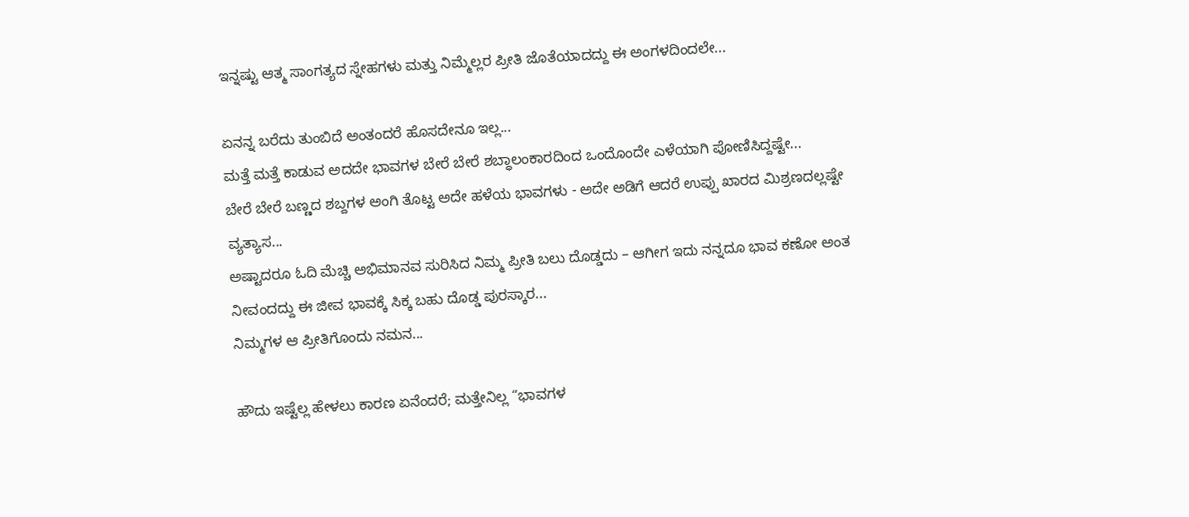ಇನ್ನಷ್ಟು ಆತ್ಮ ಸಾಂಗತ್ಯದ ಸ್ನೇಹಗಳು ಮತ್ತು ನಿಮ್ಮೆಲ್ಲರ ಪ್ರೀತಿ ಜೊತೆಯಾದದ್ದು ಈ ಅಂಗಳದಿಂದಲೇ...

ಏನನ್ನ ಬರೆದು ತುಂಬಿದೆ ಅಂತಂದರೆ ಹೊಸದೇನೂ ಇಲ್ಲ...
ಮತ್ತೆ ಮತ್ತೆ ಕಾಡುವ ಅದದೇ ಭಾವಗಳ ಬೇರೆ ಬೇರೆ ಶಬ್ಧಾಲಂಕಾರದಿಂದ ಒಂದೊಂದೇ ಎಳೆಯಾಗಿ ಪೋಣಿಸಿದ್ದಷ್ಟೇ...
ಬೇರೆ ಬೇರೆ ಬಣ್ಣದ ಶಬ್ದಗಳ ಅಂಗಿ ತೊಟ್ಟ ಅದೇ ಹಳೆಯ ಭಾವಗಳು - ಅದೇ ಅಡಿಗೆ ಆದರೆ ಉಪ್ಪು ಖಾರದ ಮಿಶ್ರಣದಲ್ಲಷ್ಟೇ ವ್ಯತ್ಯಾಸ...
ಅಷ್ಟಾದರೂ ಓದಿ ಮೆಚ್ಚಿ ಅಭಿಮಾನವ ಸುರಿಸಿದ ನಿಮ್ಮ ಪ್ರೀತಿ ಬಲು ದೊಡ್ಡದು – ಆಗೀಗ ಇದು ನನ್ನದೂ ಭಾವ ಕಣೋ ಅಂತ ನೀವಂದದ್ದು ಈ ಜೀವ ಭಾವಕ್ಕೆ ಸಿಕ್ಕ ಬಹು ದೊಡ್ಡ ಪುರಸ್ಕಾರ...
ನಿಮ್ಮಗಳ ಆ ಪ್ರೀತಿಗೊಂದು ನಮನ...

ಹೌದು ಇಷ್ಟೆಲ್ಲ ಹೇಳಲು ಕಾರಣ ಏನೆಂದರೆ; ಮತ್ತೇನಿಲ್ಲ “ಭಾವಗಳ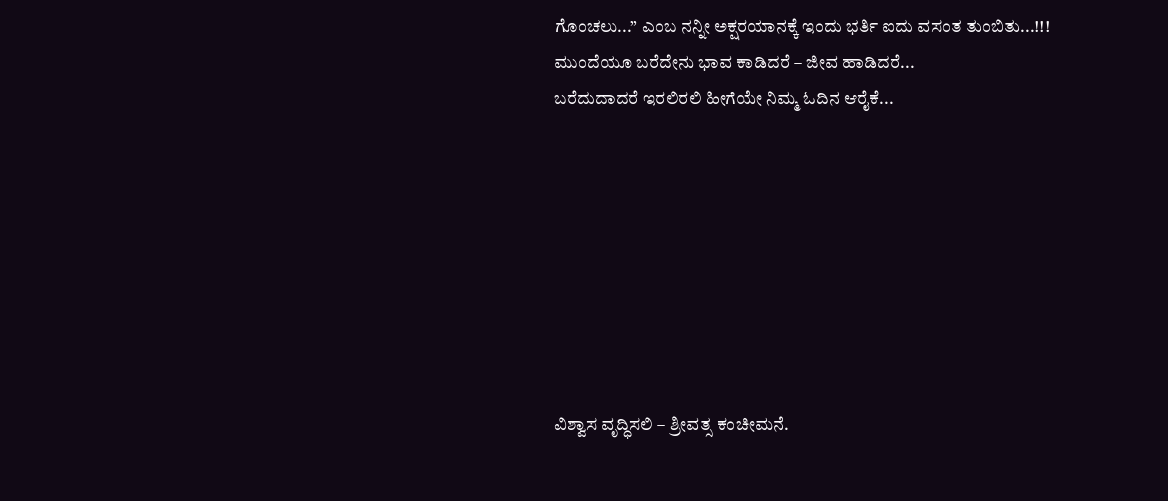ಗೊಂಚಲು...” ಎಂಬ ನನ್ನೀ ಅಕ್ಷರಯಾನಕ್ಕೆ ಇಂದು ಭರ್ತಿ ಐದು ವಸಂತ ತುಂಬಿತು...!!!
ಮುಂದೆಯೂ ಬರೆದೇನು ಭಾವ ಕಾಡಿದರೆ – ಜೀವ ಹಾಡಿದರೆ...
ಬರೆದುದಾದರೆ ಇರಲಿರಲಿ ಹೀಗೆಯೇ ನಿಮ್ಮ ಓದಿನ ಆರೈಕೆ...








ವಿಶ್ವಾಸ ವೃದ್ಧಿಸಲಿ – ಶ್ರೀವತ್ಸ ಕಂಚೀಮನೆ.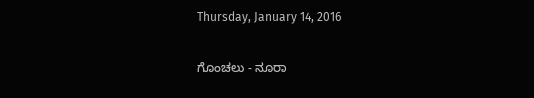Thursday, January 14, 2016

ಗೊಂಚಲು - ನೂರಾ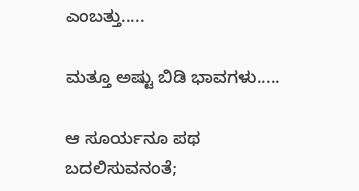ಎಂಬತ್ತು.....

ಮತ್ತೂ ಅಷ್ಟು ಬಿಡಿ ಭಾವಗಳು.....

ಆ ಸೂರ್ಯನೂ ಪಥ ಬದಲಿಸುವನಂತೆ;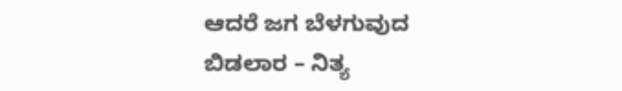ಆದರೆ ಜಗ ಬೆಳಗುವುದ ಬಿಡಲಾರ – ನಿತ್ಯ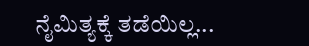ನೈಮಿತ್ಯಕ್ಕೆ ತಡೆಯಿಲ್ಲ...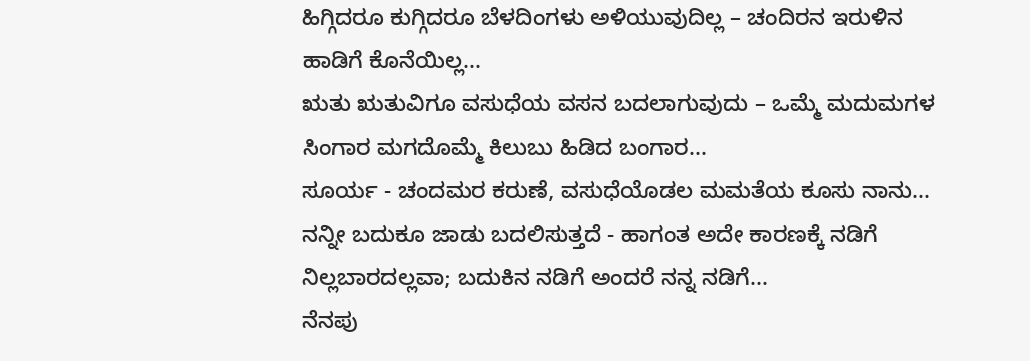ಹಿಗ್ಗಿದರೂ ಕುಗ್ಗಿದರೂ ಬೆಳದಿಂಗಳು ಅಳಿಯುವುದಿಲ್ಲ – ಚಂದಿರನ ಇರುಳಿನ ಹಾಡಿಗೆ ಕೊನೆಯಿಲ್ಲ...
ಋತು ಋತುವಿಗೂ ವಸುಧೆಯ ವಸನ ಬದಲಾಗುವುದು – ಒಮ್ಮೆ ಮದುಮಗಳ ಸಿಂಗಾರ ಮಗದೊಮ್ಮೆ ಕಿಲುಬು ಹಿಡಿದ ಬಂಗಾರ...
ಸೂರ್ಯ - ಚಂದಮರ ಕರುಣೆ, ವಸುಧೆಯೊಡಲ ಮಮತೆಯ ಕೂಸು ನಾನು...
ನನ್ನೀ ಬದುಕೂ ಜಾಡು ಬದಲಿಸುತ್ತದೆ - ಹಾಗಂತ ಅದೇ ಕಾರಣಕ್ಕೆ ನಡಿಗೆ ನಿಲ್ಲಬಾರದಲ್ಲವಾ; ಬದುಕಿನ ನಡಿಗೆ ಅಂದರೆ ನನ್ನ ನಡಿಗೆ...
ನೆನಪು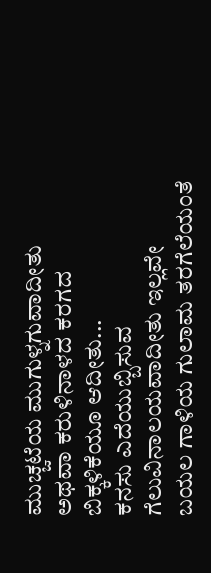ಮುಚ್ಚಟೆಯ ಮುಗುಳ್ನಗುವಾದೀತು ಅಥವಾ ಕರುಳಿನಾಳದ ಕರಗದ ಬಿಕ್ಕಳಿಕೆಯೂ ಆದೀತು...
ಕನಸು ಎದೆಯುಬ್ಬಿಸುವ ಗೆಲುವಿನಾಲಯವಾದೀತು ಇಲ್ಲವೇ ಬಯಲ ಗಾಳಿಯ ಗುಲಾಮ ತರಗೆಲೆಯಂತೆ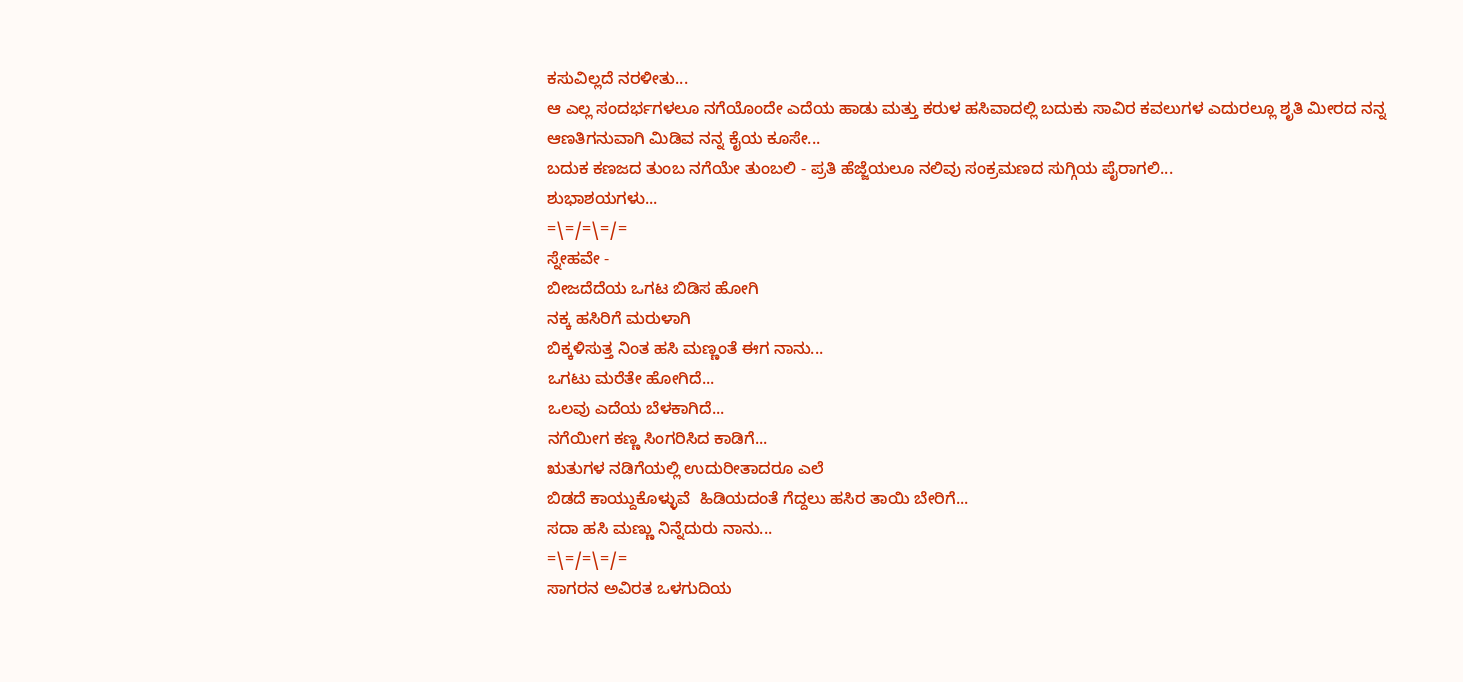ಕಸುವಿಲ್ಲದೆ ನರಳೀತು...
ಆ ಎಲ್ಲ ಸಂದರ್ಭಗಳಲೂ ನಗೆಯೊಂದೇ ಎದೆಯ ಹಾಡು ಮತ್ತು ಕರುಳ ಹಸಿವಾದಲ್ಲಿ ಬದುಕು ಸಾವಿರ ಕವಲುಗಳ ಎದುರಲ್ಲೂ ಶೃತಿ ಮೀರದ ನನ್ನ ಆಣತಿಗನುವಾಗಿ ಮಿಡಿವ ನನ್ನ ಕೈಯ ಕೂಸೇ...
ಬದುಕ ಕಣಜದ ತುಂಬ ನಗೆಯೇ ತುಂಬಲಿ - ಪ್ರತಿ ಹೆಜ್ಜೆಯಲೂ ನಲಿವು ಸಂಕ್ರಮಣದ ಸುಗ್ಗಿಯ ಪೈರಾಗಲಿ...
ಶುಭಾಶಯಗಳು...
=\=/=\=/=
ಸ್ನೇಹವೇ -
ಬೀಜದೆದೆಯ ಒಗಟ ಬಿಡಿಸ ಹೋಗಿ
ನಕ್ಕ ಹಸಿರಿಗೆ ಮರುಳಾಗಿ
ಬಿಕ್ಕಳಿಸುತ್ತ ನಿಂತ ಹಸಿ ಮಣ್ಣಂತೆ ಈಗ ನಾನು...
ಒಗಟು ಮರೆತೇ ಹೋಗಿದೆ...
ಒಲವು ಎದೆಯ ಬೆಳಕಾಗಿದೆ...
ನಗೆಯೀಗ ಕಣ್ಣ ಸಿಂಗರಿಸಿದ ಕಾಡಿಗೆ...
ಋತುಗಳ ನಡಿಗೆಯಲ್ಲಿ ಉದುರೀತಾದರೂ ಎಲೆ
ಬಿಡದೆ ಕಾಯ್ದುಕೊಳ್ಳುವೆ  ಹಿಡಿಯದಂತೆ ಗೆದ್ದಲು ಹಸಿರ ತಾಯಿ ಬೇರಿಗೆ...
ಸದಾ ಹಸಿ ಮಣ್ಣು ನಿನ್ನೆದುರು ನಾನು...
=\=/=\=/=
ಸಾಗರನ ಅವಿರತ ಒಳಗುದಿಯ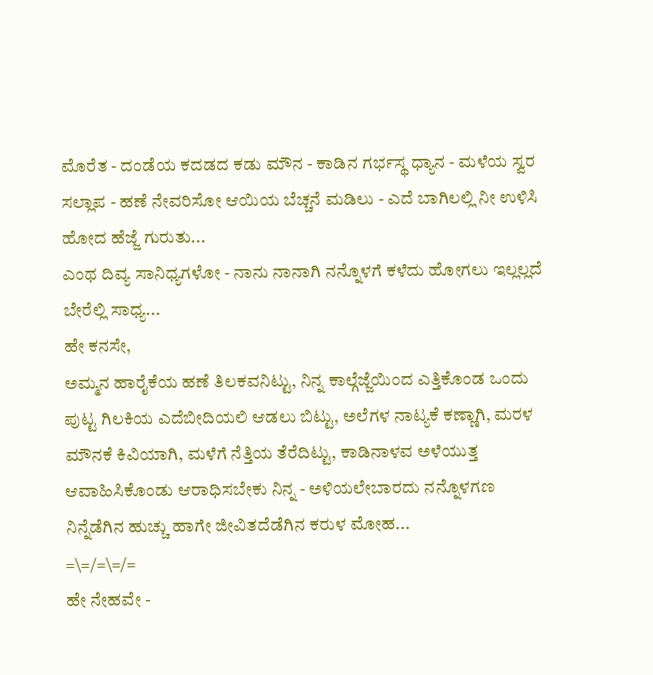ಮೊರೆತ - ದಂಡೆಯ ಕದಡದ ಕಡು ಮೌನ - ಕಾಡಿನ ಗರ್ಭಸ್ಥ ಧ್ಯಾನ - ಮಳೆಯ ಸ್ವರ ಸಲ್ಲಾಪ - ಹಣೆ ನೇವರಿಸೋ ಆಯಿಯ ಬೆಚ್ಚನೆ ಮಡಿಲು - ಎದೆ ಬಾಗಿಲಲ್ಲಿ ನೀ ಉಳಿಸಿ ಹೋದ ಹೆಜ್ಜೆ ಗುರುತು...
ಎಂಥ ದಿವ್ಯ ಸಾನಿಧ್ಯಗಳೋ - ನಾನು ನಾನಾಗಿ ನನ್ನೊಳಗೆ ಕಳೆದು ಹೋಗಲು ಇಲ್ಲಲ್ಲದೆ ಬೇರೆಲ್ಲಿ ಸಾಧ್ಯ...
ಹೇ ಕನಸೇ,
ಅಮ್ಮನ ಹಾರೈಕೆಯ ಹಣೆ ತಿಲಕವನಿಟ್ಟು, ನಿನ್ನ ಕಾಲ್ಗೆಜ್ಜೆಯಿಂದ ಎತ್ತಿಕೊಂಡ ಒಂದು ಪುಟ್ಟ ಗಿಲಕಿಯ ಎದೆಬೀದಿಯಲಿ ಆಡಲು ಬಿಟ್ಟು, ಅಲೆಗಳ ನಾಟ್ಯಕೆ ಕಣ್ಣಾಗಿ, ಮರಳ ಮೌನಕೆ ಕಿವಿಯಾಗಿ, ಮಳೆಗೆ ನೆತ್ತಿಯ ತೆರೆದಿಟ್ಟು, ಕಾಡಿನಾಳವ ಅಳೆಯುತ್ತ ಆವಾಹಿಸಿಕೊಂಡು ಆರಾಧಿಸಬೇಕು ನಿನ್ನ - ಅಳಿಯಲೇಬಾರದು ನನ್ನೊಳಗಣ ನಿನ್ನೆಡೆಗಿನ ಹುಚ್ಚು ಹಾಗೇ ಜೀವಿತದೆಡೆಗಿನ ಕರುಳ ಮೋಹ...
=\=/=\=/=
ಹೇ ನೇಹವೇ -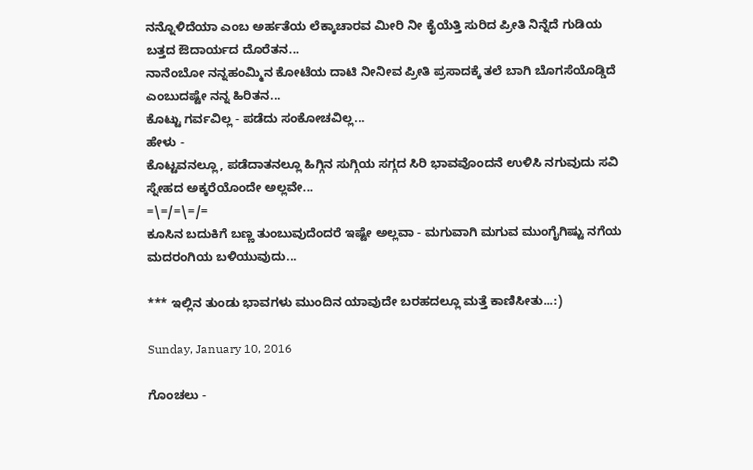ನನ್ನೊಳಿದೆಯಾ ಎಂಬ ಅರ್ಹತೆಯ ಲೆಕ್ಕಾಚಾರವ ಮೀರಿ ನೀ ಕೈಯೆತ್ತಿ ಸುರಿದ ಪ್ರೀತಿ ನಿನ್ನೆದೆ ಗುಡಿಯ ಬತ್ತದ ಔದಾರ್ಯದ ದೊರೆತನ...
ನಾನೆಂಬೋ ನನ್ನಹಂಮ್ಮಿನ ಕೋಟೆಯ ದಾಟಿ ನೀನೀವ ಪ್ರೀತಿ ಪ್ರಸಾದಕ್ಕೆ ತಲೆ ಬಾಗಿ ಬೊಗಸೆಯೊಡ್ಡಿದೆ ಎಂಬುದಷ್ಟೇ ನನ್ನ ಹಿರಿತನ...
ಕೊಟ್ಟು ಗರ್ವವಿಲ್ಲ - ಪಡೆದು ಸಂಕೋಚವಿಲ್ಲ...
ಹೇಳು -
ಕೊಟ್ಟವನಲ್ಲೂ, ಪಡೆದಾತನಲ್ಲೂ ಹಿಗ್ಗಿನ ಸುಗ್ಗಿಯ ಸಗ್ಗದ ಸಿರಿ ಭಾವವೊಂದನೆ ಉಳಿಸಿ ನಗುವುದು ಸವಿ ಸ್ನೇಹದ ಅಕ್ಕರೆಯೊಂದೇ ಅಲ್ಲವೇ...
=\=/=\=/=
ಕೂಸಿನ ಬದುಕಿಗೆ ಬಣ್ಣ ತುಂಬುವುದೆಂದರೆ ಇಷ್ಟೇ ಅಲ್ಲವಾ - ಮಗುವಾಗಿ ಮಗುವ ಮುಂಗೈಗಿಷ್ಟು ನಗೆಯ ಮದರಂಗಿಯ ಬಳಿಯುವುದು...

*** ಇಲ್ಲಿನ ತುಂಡು ಭಾವಗಳು ಮುಂದಿನ ಯಾವುದೇ ಬರಹದಲ್ಲೂ ಮತ್ತೆ ಕಾಣಿಸೀತು...:)

Sunday, January 10, 2016

ಗೊಂಚಲು -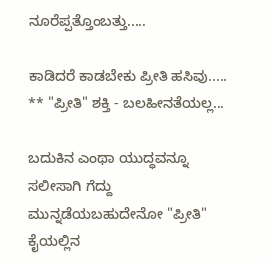ನೂರೆಪ್ಪತ್ತೊಂಬತ್ತು.....

ಕಾಡಿದರೆ ಕಾಡಬೇಕು ಪ್ರೀತಿ ಹಸಿವು.....
** "ಪ್ರೀತಿ" ಶಕ್ತಿ - ಬಲಹೀನತೆಯಲ್ಲ...

ಬದುಕಿನ ಎಂಥಾ ಯುದ್ಧವನ್ನೂ ಸಲೀಸಾಗಿ ಗೆದ್ದು ಮುನ್ನಡೆಯಬಹುದೇನೋ "ಪ್ರೀತಿ" ಕೈಯಲ್ಲಿನ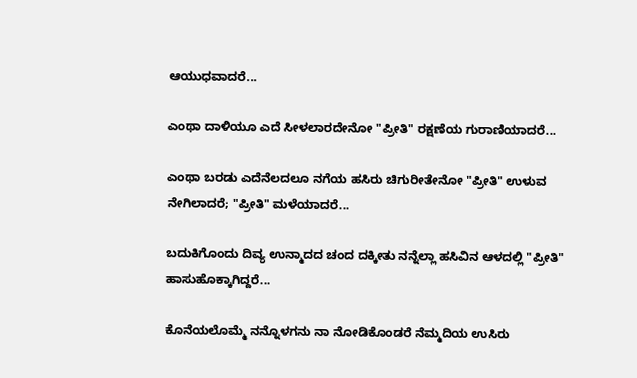ಆಯುಧವಾದರೆ...

ಎಂಥಾ ದಾಳಿಯೂ ಎದೆ ಸೀಳಲಾರದೇನೋ "ಪ್ರೀತಿ" ರಕ್ಷಣೆಯ ಗುರಾಣಿಯಾದರೆ...

ಎಂಥಾ ಬರಡು ಎದೆನೆಲದಲೂ ನಗೆಯ ಹಸಿರು ಚಿಗುರೀತೇನೋ "ಪ್ರೀತಿ" ಉಳುವ ನೇಗಿಲಾದರೆ; "ಪ್ರೀತಿ" ಮಳೆಯಾದರೆ...

ಬದುಕಿಗೊಂದು ದಿವ್ಯ ಉನ್ಮಾದದ ಚಂದ ದಕ್ಕೀತು ನನ್ನೆಲ್ಲಾ ಹಸಿವಿನ ಆಳದಲ್ಲಿ "ಪ್ರೀತಿ" ಹಾಸುಹೊಕ್ಕಾಗಿದ್ದರೆ...

ಕೊನೆಯಲೊಮ್ಮೆ ನನ್ನೊಳಗನು ನಾ ನೋಡಿಕೊಂಡರೆ ನೆಮ್ಮದಿಯ ಉಸಿರು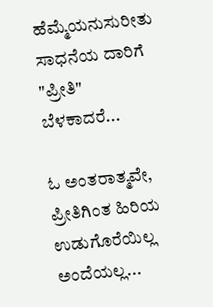ಹೆಮ್ಮೆಯನುಸುರೀತು ಸಾಧನೆಯ ದಾರಿಗೆ "ಪ್ರೀತಿ" ಬೆಳಕಾದರೆ...

ಓ ಅಂತರಾತ್ಮವೇ,
ಪ್ರೀತಿಗಿಂತ ಹಿರಿಯ ಉಡುಗೊರೆಯಿಲ್ಲ ಅಂದೆಯಲ್ಲ...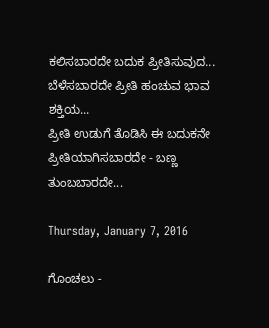ಕಲಿಸಬಾರದೇ ಬದುಕ ಪ್ರೀತಿಸುವುದ...
ಬೆಳೆಸಬಾರದೇ ಪ್ರೀತಿ ಹಂಚುವ ಭಾವ ಶಕ್ತಿಯ...
ಪ್ರೀತಿ ಉಡುಗೆ ತೊಡಿಸಿ ಈ ಬದುಕನೇ ಪ್ರೀತಿಯಾಗಿಸಬಾರದೇ - ಬಣ್ಣ ತುಂಬಬಾರದೇ...

Thursday, January 7, 2016

ಗೊಂಚಲು -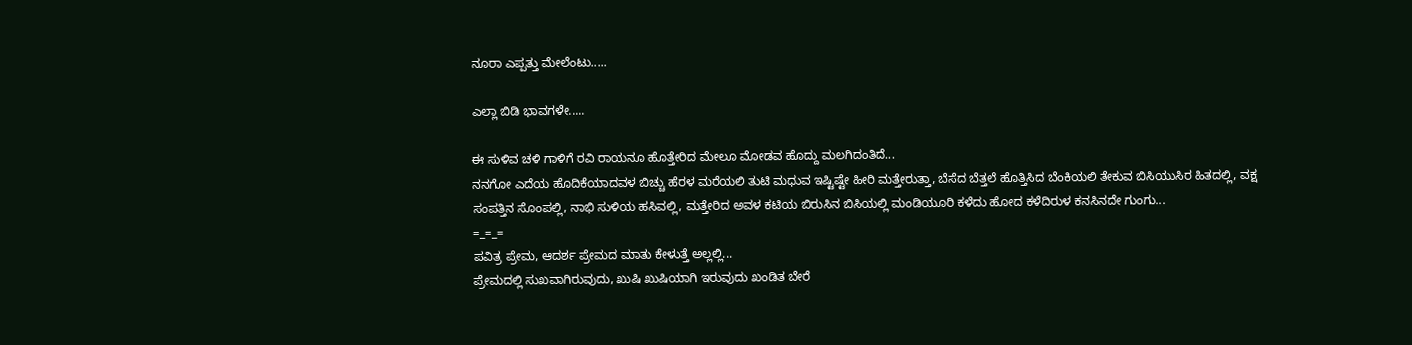ನೂರಾ ಎಪ್ಪತ್ತು ಮೇಲೆಂಟು.....

ಎಲ್ಲಾ ಬಿಡಿ ಭಾವಗಳೇ.....

ಈ ಸುಳಿವ ಚಳಿ ಗಾಳಿಗೆ ರವಿ ರಾಯನೂ ಹೊತ್ತೇರಿದ ಮೇಲೂ ಮೋಡವ ಹೊದ್ದು ಮಲಗಿದಂತಿದೆ...
ನನಗೋ ಎದೆಯ ಹೊದಿಕೆಯಾದವಳ ಬಿಚ್ಚು ಹೆರಳ ಮರೆಯಲಿ ತುಟಿ ಮಧುವ ಇಷ್ಟಿಷ್ಟೇ ಹೀರಿ ಮತ್ತೇರುತ್ತಾ, ಬೆಸೆದ ಬೆತ್ತಲೆ ಹೊತ್ತಿಸಿದ ಬೆಂಕಿಯಲಿ ತೇಕುವ ಬಿಸಿಯುಸಿರ ಹಿತದಲ್ಲಿ, ವಕ್ಷ ಸಂಪತ್ತಿನ ಸೊಂಪಲ್ಲಿ, ನಾಭಿ ಸುಳಿಯ ಹಸಿವಲ್ಲಿ, ಮತ್ತೇರಿದ ಅವಳ ಕಟಿಯ ಬಿರುಸಿನ ಬಿಸಿಯಲ್ಲಿ ಮಂಡಿಯೂರಿ ಕಳೆದು ಹೋದ ಕಳೆದಿರುಳ ಕನಸಿನದೇ ಗುಂಗು...
=_=_=
ಪವಿತ್ರ ಪ್ರೇಮ, ಆದರ್ಶ ಪ್ರೇಮದ ಮಾತು ಕೇಳುತ್ತೆ ಅಲ್ಲಲ್ಲಿ...
ಪ್ರೇಮದಲ್ಲಿ ಸುಖವಾಗಿರುವುದು, ಖುಷಿ ಖುಷಿಯಾಗಿ ಇರುವುದು ಖಂಡಿತ ಬೇರೆ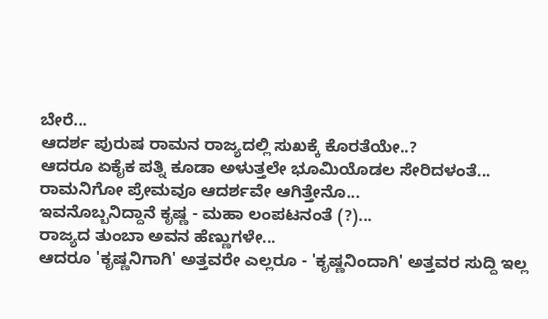ಬೇರೆ...
ಆದರ್ಶ ಪುರುಷ ರಾಮನ ರಾಜ್ಯದಲ್ಲಿ ಸುಖಕ್ಕೆ ಕೊರತೆಯೇ..?
ಆದರೂ ಏಕೈಕ ಪತ್ನಿ ಕೂಡಾ ಅಳುತ್ತಲೇ ಭೂಮಿಯೊಡಲ ಸೇರಿದಳಂತೆ...
ರಾಮನಿಗೋ ಪ್ರೇಮವೂ ಆದರ್ಶವೇ ಆಗಿತ್ತೇನೊ...
ಇವನೊಬ್ಬನಿದ್ದಾನೆ ಕೃಷ್ಣ - ಮಹಾ ಲಂಪಟನಂತೆ (?)...
ರಾಜ್ಯದ ತುಂಬಾ ಅವನ ಹೆಣ್ಣುಗಳೇ...
ಆದರೂ 'ಕೃಷ್ಣನಿಗಾಗಿ' ಅತ್ತವರೇ ಎಲ್ಲರೂ - 'ಕೃಷ್ಣನಿಂದಾಗಿ' ಅತ್ತವರ ಸುದ್ದಿ ಇಲ್ಲ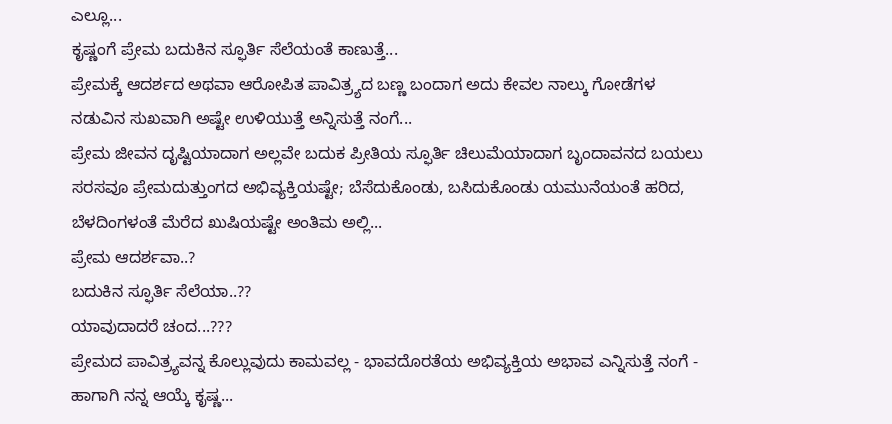ಎಲ್ಲೂ...
ಕೃಷ್ಣಂಗೆ ಪ್ರೇಮ ಬದುಕಿನ ಸ್ಫೂರ್ತಿ ಸೆಲೆಯಂತೆ ಕಾಣುತ್ತೆ...
ಪ್ರೇಮಕ್ಕೆ ಆದರ್ಶದ ಅಥವಾ ಆರೋಪಿತ ಪಾವಿತ್ರ್ಯದ ಬಣ್ಣ ಬಂದಾಗ ಅದು ಕೇವಲ ನಾಲ್ಕು ಗೋಡೆಗಳ ನಡುವಿನ ಸುಖವಾಗಿ ಅಷ್ಟೇ ಉಳಿಯುತ್ತೆ ಅನ್ನಿಸುತ್ತೆ ನಂಗೆ...
ಪ್ರೇಮ ಜೀವನ ದೃಷ್ಟಿಯಾದಾಗ ಅಲ್ಲವೇ ಬದುಕ ಪ್ರೀತಿಯ ಸ್ಫೂರ್ತಿ ಚಿಲುಮೆಯಾದಾಗ ಬೃಂದಾವನದ ಬಯಲು ಸರಸವೂ ಪ್ರೇಮದುತ್ತುಂಗದ ಅಭಿವ್ಯಕ್ತಿಯಷ್ಟೇ; ಬೆಸೆದುಕೊಂಡು, ಬಸಿದುಕೊಂಡು ಯಮುನೆಯಂತೆ ಹರಿದ, ಬೆಳದಿಂಗಳಂತೆ ಮೆರೆದ ಖುಷಿಯಷ್ಟೇ ಅಂತಿಮ ಅಲ್ಲಿ...
ಪ್ರೇಮ ಆದರ್ಶವಾ..?
ಬದುಕಿನ ಸ್ಫೂರ್ತಿ ಸೆಲೆಯಾ..??
ಯಾವುದಾದರೆ ಚಂದ...???
ಪ್ರೇಮದ ಪಾವಿತ್ರ್ಯವನ್ನ ಕೊಲ್ಲುವುದು ಕಾಮವಲ್ಲ - ಭಾವದೊರತೆಯ ಅಭಿವ್ಯಕ್ತಿಯ ಅಭಾವ ಎನ್ನಿಸುತ್ತೆ ನಂಗೆ - ಹಾಗಾಗಿ ನನ್ನ ಆಯ್ಕೆ ಕೃಷ್ಣ...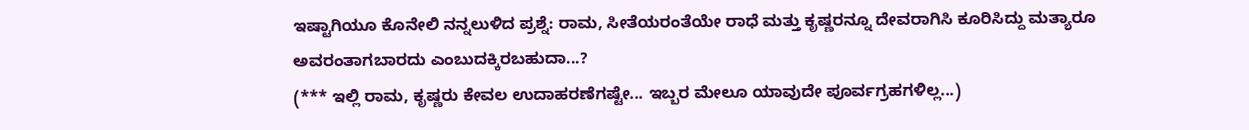ಇಷ್ಟಾಗಿಯೂ ಕೊನೇಲಿ ನನ್ನಲುಳಿದ ಪ್ರಶ್ನೆ: ರಾಮ, ಸೀತೆಯರಂತೆಯೇ ರಾಧೆ ಮತ್ತು ಕೃಷ್ಣರನ್ನೂ ದೇವರಾಗಿಸಿ ಕೂರಿಸಿದ್ದು ಮತ್ಯಾರೂ ಅವರಂತಾಗಬಾರದು ಎಂಬುದಕ್ಕಿರಬಹುದಾ...?
(*** ಇಲ್ಲಿ ರಾಮ, ಕೃಷ್ಣರು ಕೇವಲ ಉದಾಹರಣೆಗಷ್ಟೇ... ಇಬ್ಬರ ಮೇಲೂ ಯಾವುದೇ ಪೂರ್ವಗ್ರಹಗಳಿಲ್ಲ...)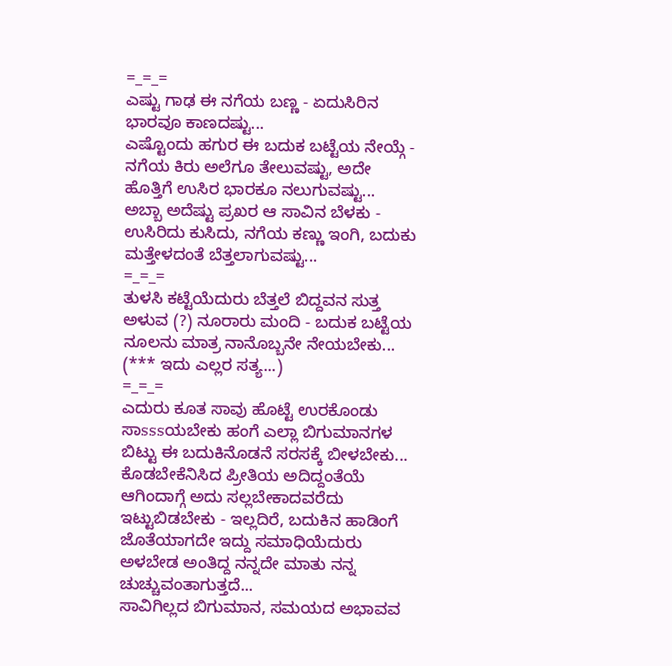=_=_=
ಎಷ್ಟು ಗಾಢ ಈ ನಗೆಯ ಬಣ್ಣ - ಏದುಸಿರಿನ ಭಾರವೂ ಕಾಣದಷ್ಟು...
ಎಷ್ಟೊಂದು ಹಗುರ ಈ ಬದುಕ ಬಟ್ಟೆಯ ನೇಯ್ಗೆ - ನಗೆಯ ಕಿರು ಅಲೆಗೂ ತೇಲುವಷ್ಟು, ಅದೇ ಹೊತ್ತಿಗೆ ಉಸಿರ ಭಾರಕೂ ನಲುಗುವಷ್ಟು...
ಅಬ್ಬಾ ಅದೆಷ್ಟು ಪ್ರಖರ ಆ ಸಾವಿನ ಬೆಳಕು - ಉಸಿರಿದು ಕುಸಿದು, ನಗೆಯ ಕಣ್ಣು ಇಂಗಿ, ಬದುಕು ಮತ್ತೇಳದಂತೆ ಬೆತ್ತಲಾಗುವಷ್ಟು...
=_=_=
ತುಳಸಿ ಕಟ್ಟೆಯೆದುರು ಬೆತ್ತಲೆ ಬಿದ್ದವನ ಸುತ್ತ ಅಳುವ (?) ನೂರಾರು ಮಂದಿ - ಬದುಕ ಬಟ್ಟೆಯ ನೂಲನು ಮಾತ್ರ ನಾನೊಬ್ಬನೇ ನೇಯಬೇಕು...
(*** ಇದು ಎಲ್ಲರ ಸತ್ಯ...)
=_=_=
ಎದುರು ಕೂತ ಸಾವು ಹೊಟ್ಟೆ ಉರಕೊಂಡು ಸಾsssಯಬೇಕು ಹಂಗೆ ಎಲ್ಲಾ ಬಿಗುಮಾನಗಳ ಬಿಟ್ಟು ಈ ಬದುಕಿನೊಡನೆ ಸರಸಕ್ಕೆ ಬೀಳಬೇಕು...
ಕೊಡಬೇಕೆನಿಸಿದ ಪ್ರೀತಿಯ ಅದಿದ್ದಂತೆಯೆ ಆಗಿಂದಾಗ್ಗೆ ಅದು ಸಲ್ಲಬೇಕಾದವರೆದು ಇಟ್ಟುಬಿಡಬೇಕು - ಇಲ್ಲದಿರೆ, ಬದುಕಿನ ಹಾಡಿಂಗೆ ಜೊತೆಯಾಗದೇ ಇದ್ದು ಸಮಾಧಿಯೆದುರು ಅಳಬೇಡ ಅಂತಿದ್ದ ನನ್ನದೇ ಮಾತು ನನ್ನ ಚುಚ್ಚುವಂತಾಗುತ್ತದೆ...
ಸಾವಿಗಿಲ್ಲದ ಬಿಗುಮಾನ, ಸಮಯದ ಅಭಾವವ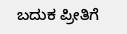ಬದುಕ ಪ್ರೀತಿಗೆ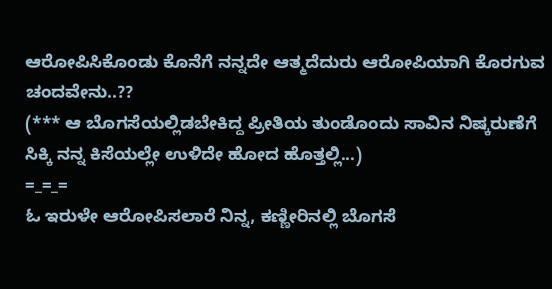ಆರೋಪಿಸಿಕೊಂಡು ಕೊನೆಗೆ ನನ್ನದೇ ಆತ್ಮದೆದುರು ಆರೋಪಿಯಾಗಿ ಕೊರಗುವ ಚಂದವೇನು..??
(*** ಆ ಬೊಗಸೆಯಲ್ಲಿಡಬೇಕಿದ್ದ ಪ್ರೀತಿಯ ತುಂಡೊಂದು ಸಾವಿನ ನಿಷ್ಕರುಣೆಗೆ ಸಿಕ್ಕಿ ನನ್ನ ಕಿಸೆಯಲ್ಲೇ ಉಳಿದೇ ಹೋದ ಹೊತ್ತಲ್ಲಿ...)
=_=_=
ಓ ಇರುಳೇ ಆರೋಪಿಸಲಾರೆ ನಿನ್ನ, ಕಣ್ಣೀರಿನಲ್ಲಿ ಬೊಗಸೆ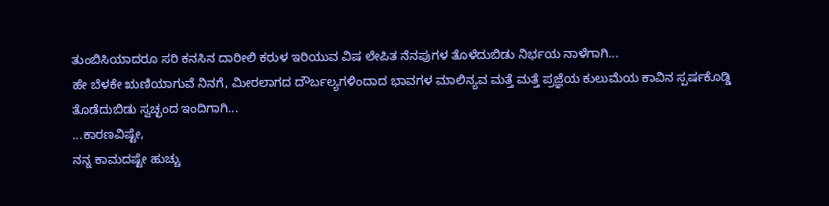ತುಂಬಿಸಿಯಾದರೂ ಸರಿ ಕನಸಿನ ದಾರೀಲಿ ಕರುಳ ಇರಿಯುವ ವಿಷ ಲೇಪಿತ ನೆನಪುಗಳ ತೊಳೆದುಬಿಡು ನಿರ್ಭಯ ನಾಳೆಗಾಗಿ...
ಹೇ ಬೆಳಕೇ ಋಣಿಯಾಗುವೆ ನಿನಗೆ, ಮೀರಲಾಗದ ದೌರ್ಬಲ್ಯಗಳಿಂದಾದ ಭಾವಗಳ ಮಾಲಿನ್ಯವ ಮತ್ತೆ ಮತ್ತೆ ಪ್ರಜ್ಞೆಯ ಕುಲುಮೆಯ ಕಾವಿನ ಸ್ಪರ್ಷಕೊಡ್ಡಿ ತೊಡೆದುಬಿಡು ಸ್ವಚ್ಛಂದ ಇಂದಿಗಾಗಿ...
...ಕಾರಣವಿಷ್ಟೇ,
ನನ್ನ ಕಾಮದಷ್ಟೇ ಹುಚ್ಚು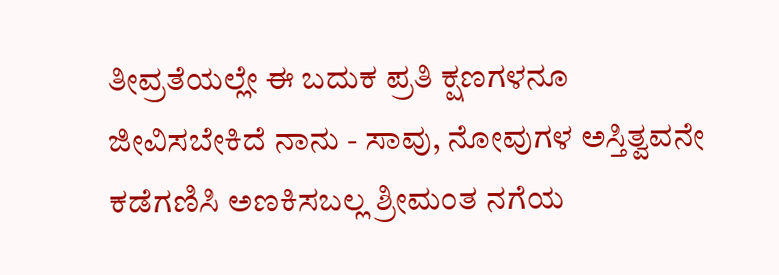ತೀವ್ರತೆಯಲ್ಲೇ ಈ ಬದುಕ ಪ್ರತಿ ಕ್ಷಣಗಳನೂ ಜೀವಿಸಬೇಕಿದೆ ನಾನು - ಸಾವು, ನೋವುಗಳ ಅಸ್ತಿತ್ವವನೇ ಕಡೆಗಣಿಸಿ ಅಣಕಿಸಬಲ್ಲ ಶ್ರೀಮಂತ ನಗೆಯ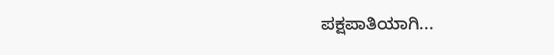ಪಕ್ಷಪಾತಿಯಾಗಿ...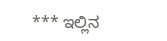*** ಇಲ್ಲಿನ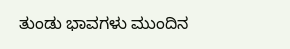ತುಂಡು ಭಾವಗಳು ಮುಂದಿನ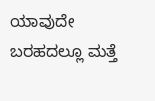ಯಾವುದೇ ಬರಹದಲ್ಲೂ ಮತ್ತೆ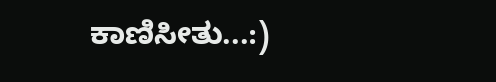ಕಾಣಿಸೀತು...:)